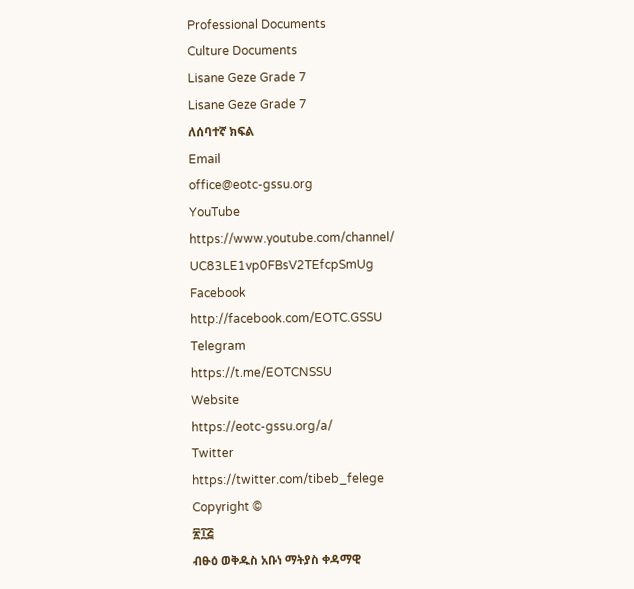Professional Documents
Culture Documents
Lisane Geze Grade 7
Lisane Geze Grade 7
ለሰባተኛ ክፍል
Email
office@eotc-gssu.org
YouTube
https://www.youtube.com/channel/
UC83LE1vp0FBsV2TEfcpSmUg
Facebook
http://facebook.com/EOTC.GSSU
Telegram
https://t.me/EOTCNSSU
Website
https://eotc-gssu.org/a/
Twitter
https://twitter.com/tibeb_felege
Copyright ©
፳፲፭
ብፁዕ ወቅዱስ አቡነ ማትያስ ቀዳማዊ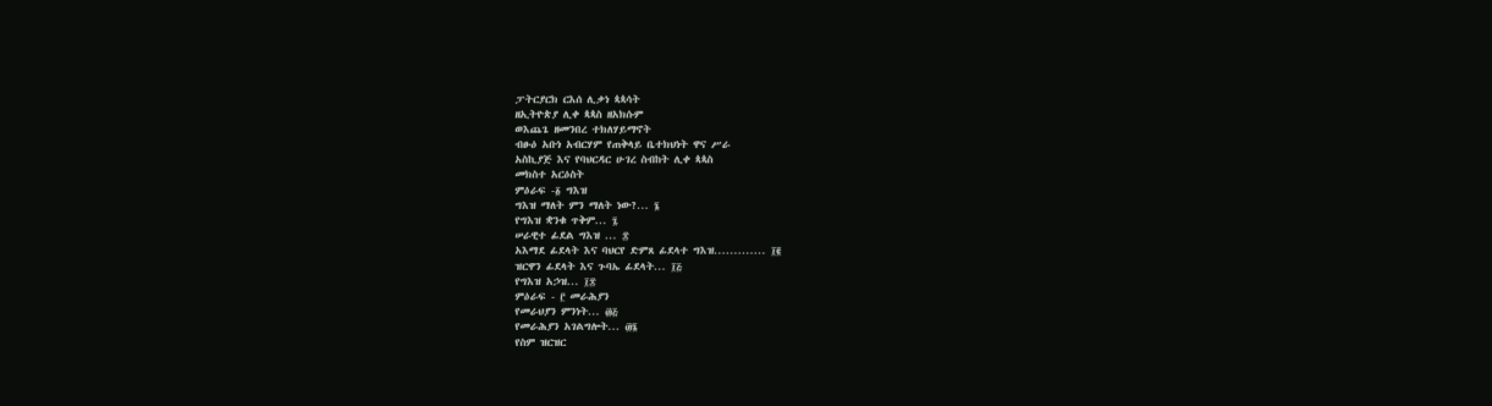ፓትርያርክ ርእሰ ሊቃነ ጳጳሳት
ዘኢትዮጵያ ሊቀ ጳጳስ ዘአክሱም
ወእጨጌ ዘመንበረ ተክለሃይማኖት
ብፁዕ አቡነ አብርሃም የጠቅላይ ቤተክህነት ዋና ሥራ
አስኪያጅ እና የባህርዳር ሁገረ ስብከት ሊቀ ጳጳስ
መክስተ አርዕስት
ምዕራፍ -፩ ግእዝ
ግእዝ ማለት ምን ማለት ነው?... ፮
የግእዝ ቋንቁ ጥቅም... ፯
ሠራዊተ ፊደል ግእዝ ... ፰
አእማደ ፊደላት እና ባህርየ ድምጸ ፊደላተ ግእዝ............. ፲፪
ዝርዋን ፊደላት እና ጉባኤ ፊደላት... ፲፭
የግእዝ አኃዝ... ፲፰
ምዕራፍ - ፫ መራሕያን
የመራህያን ምንነት... ፴፭
የመራሕያን አገልግሎት... ፴፮
የስም ዝርዝር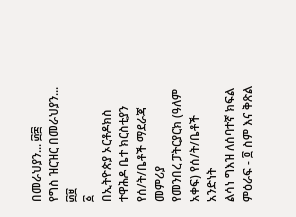በመራህያን... ፴፰
የግስ ዝርዝር በመራህያን... ፴፱
፩
በኢትዮጵያ ኦርቶዶክስ ተዋሕዶ ቤተ ክርስቲያን የሰ/ት/ቤቶች ማደራጃ መምሪያ
የመንበረ ፓትርያርክ (ዓለም አቀፍ) የሰ/ት/ቤቶች አንድነት
ልሳነ ግእዝ ለሰባተኛ ክፍል
ምዕራፍ - ፬ ስም እና ቅጽል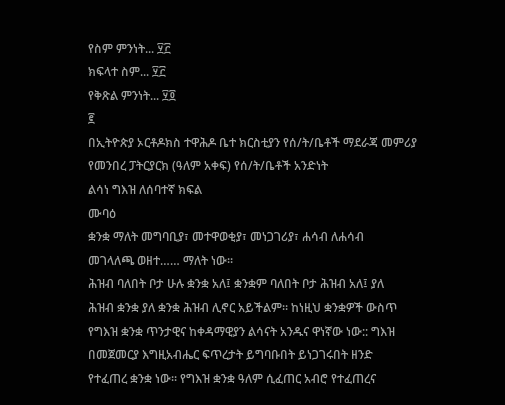የስም ምንነት... ፶፫
ክፍላተ ስም... ፶፫
የቅጽል ምንነት... ፶፬
፪
በኢትዮጵያ ኦርቶዶክስ ተዋሕዶ ቤተ ክርስቲያን የሰ/ት/ቤቶች ማደራጃ መምሪያ
የመንበረ ፓትርያርክ (ዓለም አቀፍ) የሰ/ት/ቤቶች አንድነት
ልሳነ ግእዝ ለሰባተኛ ክፍል
ሙባዕ
ቋንቋ ማለት መግባቢያ፣ መተዋወቂያ፣ መነጋገሪያ፣ ሐሳብ ለሐሳብ
መገላለጫ ወዘተ…… ማለት ነው፡፡
ሕዝብ ባለበት ቦታ ሁሉ ቋንቋ አለ፤ ቋንቋም ባለበት ቦታ ሕዝብ አለ፤ ያለ
ሕዝብ ቋንቋ ያለ ቋንቋ ሕዝብ ሊኖር አይችልም፡፡ ከነዚህ ቋንቋዎች ውስጥ
የግእዝ ቋንቋ ጥንታዊና ከቀዳማዊያን ልሳናት አንዱና ዋነኛው ነው:: ግእዝ
በመጀመርያ እግዚአብሔር ፍጥረታት ይግባቡበት ይነጋገሩበት ዘንድ
የተፈጠረ ቋንቋ ነው፡፡ የግእዝ ቋንቋ ዓለም ሲፈጠር አብሮ የተፈጠረና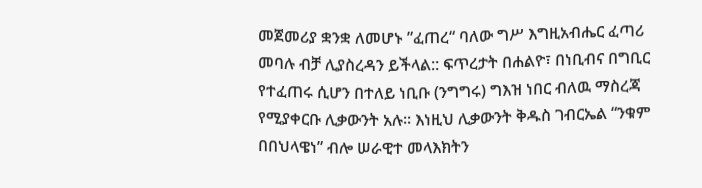መጀመሪያ ቋንቋ ለመሆኑ ”ፈጠረ“ ባለው ግሥ እግዚአብሔር ፈጣሪ
መባሉ ብቻ ሊያስረዳን ይችላል:: ፍጥረታት በሐልዮ፣ በነቢብና በግቢር
የተፈጠሩ ሲሆን በተለይ ነቢቡ (ንግግሩ) ግእዝ ነበር ብለዉ ማስረጃ
የሚያቀርቡ ሊቃውንት አሉ፡፡ እነዚህ ሊቃውንት ቅዱስ ገብርኤል “ንቁም
በበህላዌነ” ብሎ ሠራዊተ መላእክትን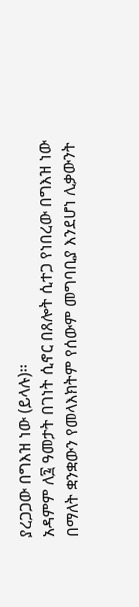ያረጋጋው በግእዝ ነው (ይላሉ)፡፡
አዳምም ለ፯ ዓመታት በገነት ሲኖር በጸሎት ሲተጋ የነበረው በግእዝ ነው
በማለት ቋንቋውን የመላእክትም የሰውም መግባቢያ እንደሆነ ሊቃውንት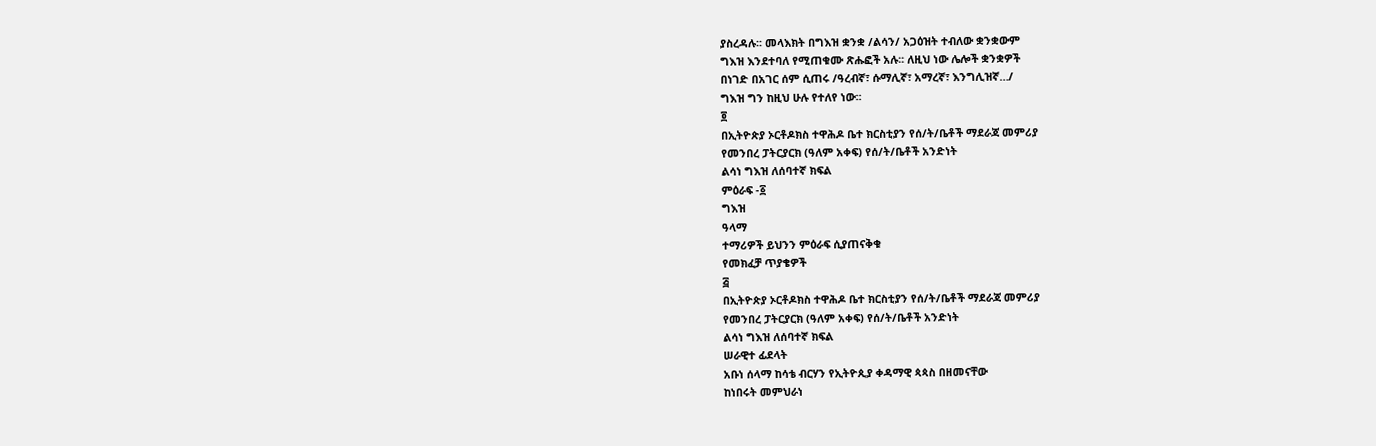ያስረዳሉ፡፡ መላእክት በግእዝ ቋንቋ /ልሳን/ አጋዕዝት ተብለው ቋንቋውም
ግእዝ እንደተባለ የሚጠቁሙ ጽሑፎች አሉ፡፡ ለዚህ ነው ሌሎች ቋንቋዎች
በነገድ በአገር ሰም ሲጠሩ /ዓረብኛ፣ ሱማሊኛ፣ አማረኛ፣ እንግሊዝኛ…/
ግእዝ ግን ከዚህ ሁሉ የተለየ ነው፡፡
፬
በኢትዮጵያ ኦርቶዶክስ ተዋሕዶ ቤተ ክርስቲያን የሰ/ት/ቤቶች ማደራጃ መምሪያ
የመንበረ ፓትርያርክ (ዓለም አቀፍ) የሰ/ት/ቤቶች አንድነት
ልሳነ ግእዝ ለሰባተኛ ክፍል
ምዕራፍ -፩
ግእዝ
ዓላማ
ተማሪዎች ይህንን ምዕራፍ ሲያጠናቅቁ
የመክፈቻ ጥያቄዎች
፭
በኢትዮጵያ ኦርቶዶክስ ተዋሕዶ ቤተ ክርስቲያን የሰ/ት/ቤቶች ማደራጃ መምሪያ
የመንበረ ፓትርያርክ (ዓለም አቀፍ) የሰ/ት/ቤቶች አንድነት
ልሳነ ግእዝ ለሰባተኛ ክፍል
ሠራዊተ ፊደላት
አቡነ ሰላማ ከሳቴ ብርሃን የኢትዮጲያ ቀዳማዊ ጳጳስ በዘመናቸው
ከነበሩት መምህራነ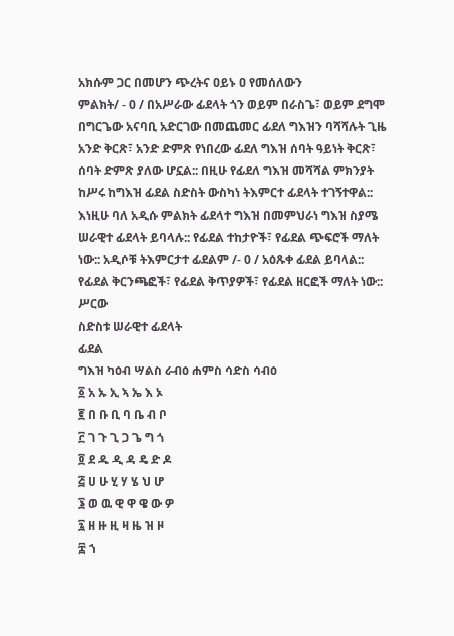አክሱም ጋር በመሆን ጭረትና ዐይኑ ዐ የመሰለውን
ምልክት/ - 0 / በአሥራው ፊደላት ጎን ወይም በራስጌ፣ ወይም ደግሞ
በግርጌው አናባቢ አድርገው በመጨመር ፊደለ ግእዝን ባሻሻሉት ጊዜ
አንድ ቅርጽ፣ አንድ ድምጽ የነበረው ፊደለ ግእዝ ሰባት ዓይነት ቅርጽ፣
ሰባት ድምጽ ያለው ሆኗል:: በዚሁ የፊደለ ግእዝ መሻሻል ምክንያት
ከሥሩ ከግእዝ ፊደል ስድስት ውስካነ ትእምርተ ፊደላት ተገኝተዋል::
እነዚሁ ባለ አዲሱ ምልክት ፊደላተ ግእዝ በመምህራነ ግእዝ ስያሜ
ሠራዊተ ፊደላት ይባላሉ:: የፊደል ተከታዮች፣ የፊደል ጭፍሮች ማለት
ነው:: አዲሶቹ ትእምርታተ ፊደልም /- 0 / አዕጹቀ ፊደል ይባላል::
የፊደል ቅርንጫፎች፣ የፊደል ቅጥያዎች፣ የፊደል ዘርፎች ማለት ነው::
ሥርው
ስድስቱ ሠራዊተ ፊደላት
ፊደል
ግእዝ ካዕብ ሣልስ ራብዕ ሐምስ ሳድስ ሳብዕ
፩ አ ኡ ኢ ኣ ኤ እ ኦ
፪ በ ቡ ቢ ባ ቤ ብ ቦ
፫ ገ ጉ ጊ ጋ ጌ ግ ጎ
፬ ደ ዱ ዲ ዳ ዴ ድ ዶ
፭ ሀ ሁ ሂ ሃ ሄ ህ ሆ
፮ ወ ዉ ዊ ዋ ዌ ው ዎ
፯ ዘ ዙ ዚ ዛ ዜ ዝ ዞ
፰ ኀ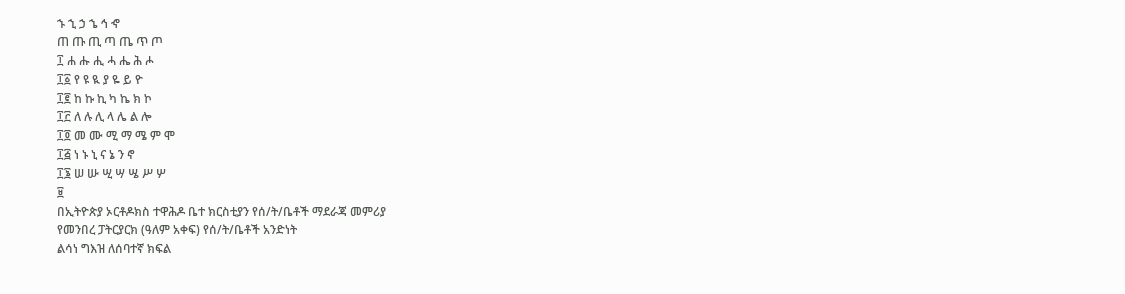ኁ ኂ ኃ ኄ ኅ ኆ
ጠ ጡ ጢ ጣ ጤ ጥ ጦ
፲ ሐ ሑ ሒ ሓ ሔ ሕ ሖ
፲፩ የ ዩ ዪ ያ ዬ ይ ዮ
፲፪ ከ ኩ ኪ ካ ኬ ክ ኮ
፲፫ ለ ሉ ሊ ላ ሌ ል ሎ
፲፬ መ ሙ ሚ ማ ሜ ም ሞ
፲፭ ነ ኑ ኒ ና ኔ ን ኖ
፲፮ ሠ ሡ ሢ ሣ ሤ ሥ ሦ
፱
በኢትዮጵያ ኦርቶዶክስ ተዋሕዶ ቤተ ክርስቲያን የሰ/ት/ቤቶች ማደራጃ መምሪያ
የመንበረ ፓትርያርክ (ዓለም አቀፍ) የሰ/ት/ቤቶች አንድነት
ልሳነ ግእዝ ለሰባተኛ ክፍል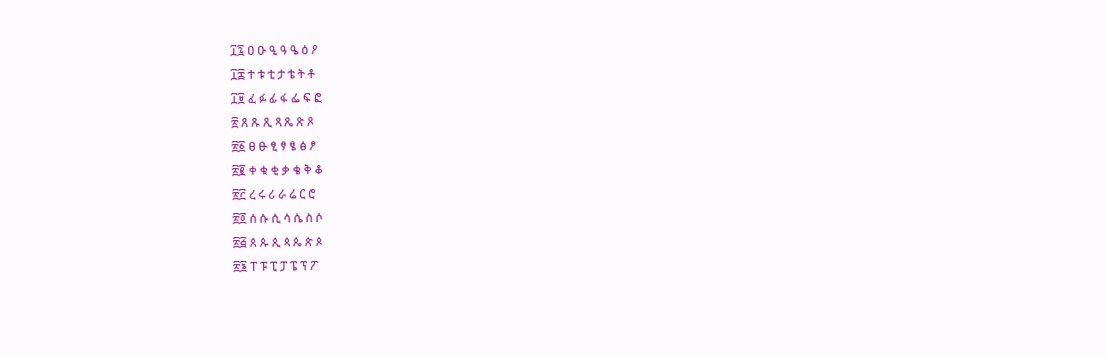፲፯ ዐ ዑ ዒ ዓ ዔ ዕ ዖ
፲፰ ተ ቱ ቲ ታ ቴ ት ቶ
፲፱ ፈ ፉ ፊ ፋ ፌ ፍ ፎ
፳ ጸ ጹ ጺ ጻ ጼ ጽ ጾ
፳፩ ፀ ፁ ፂ ፃ ፄ ፅ ፆ
፳፪ ቀ ቁ ቂ ቃ ቄ ቅ ቆ
፳፫ ረ ሩ ሪ ራ ሬ ር ሮ
፳፬ ሰ ሱ ሲ ሳ ሴ ስ ሶ
፳፭ ጰ ጱ ጲ ጳ ጴ ጵ ጶ
፳፮ ፐ ፑ ፒ ፓ ፔ ፕ ፖ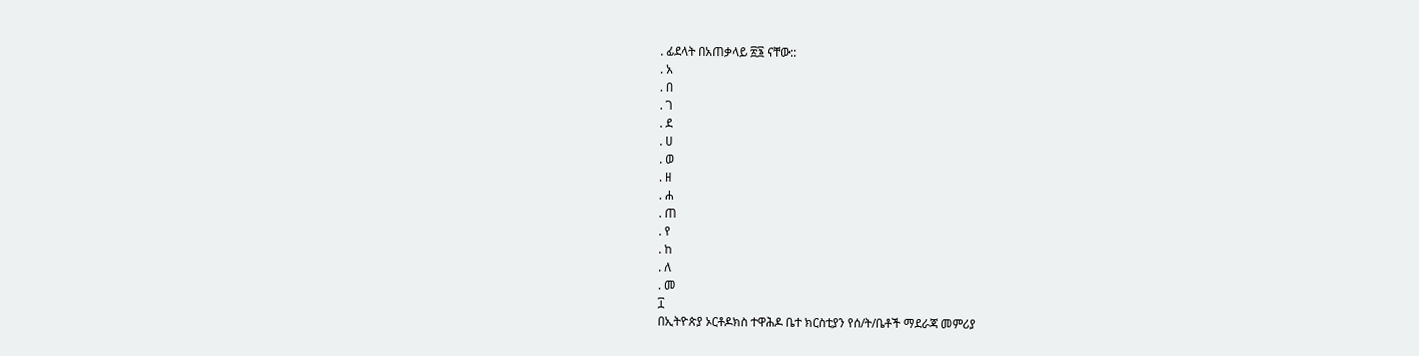. ፊደላት በአጠቃላይ ፳፮ ናቸው::
. አ
. በ
. ገ
. ደ
. ሀ
. ወ
. ዘ
. ሐ
. ጠ
. የ
. ከ
. ለ
. መ
፲
በኢትዮጵያ ኦርቶዶክስ ተዋሕዶ ቤተ ክርስቲያን የሰ/ት/ቤቶች ማደራጃ መምሪያ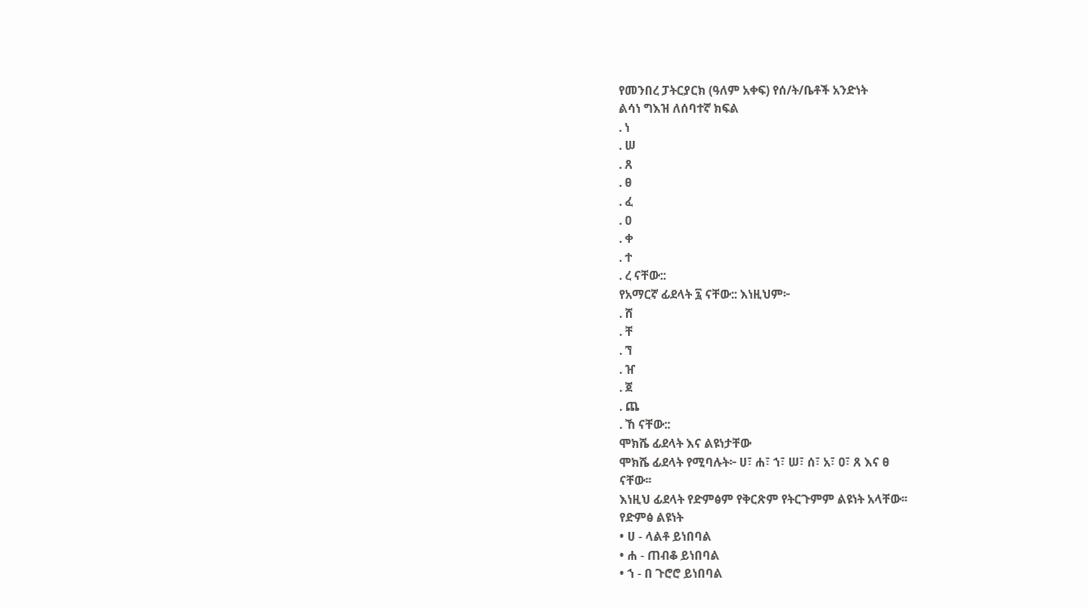የመንበረ ፓትርያርክ (ዓለም አቀፍ) የሰ/ት/ቤቶች አንድነት
ልሳነ ግእዝ ለሰባተኛ ክፍል
. ነ
. ሠ
. ጸ
. ፀ
. ፈ
. ዐ
. ቀ
. ተ
. ረ ናቸው::
የአማርኛ ፊደላት ፯ ናቸው:: እነዚህም፦
. ሸ
. ቸ
. ኘ
. ዠ
. ጀ
. ጨ
. ኸ ናቸው::
ሞክሼ ፊደላት እና ልዩነታቸው
ሞክሼ ፊደላት የሚባሉት፦ ሀ፣ ሐ፣ ኀ፣ ሠ፣ ሰ፣ አ፣ ዐ፣ ጸ እና ፀ
ናቸው፡፡
እነዚህ ፊደላት የድምፅም የቅርጽም የትርጉምም ልዩነት አላቸው፡፡
የድምፅ ልዩነት
• ሀ - ላልቶ ይነበባል
• ሐ - ጠብቆ ይነበባል
• ኀ - በ ጉሮሮ ይነበባል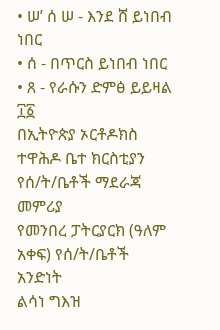• ሠ’ ሰ ሠ - እንደ ሸ ይነበብ ነበር
• ሰ - በጥርስ ይነበብ ነበር
• ጸ - የራሱን ድምፅ ይይዛል
፲፩
በኢትዮጵያ ኦርቶዶክስ ተዋሕዶ ቤተ ክርስቲያን የሰ/ት/ቤቶች ማደራጃ መምሪያ
የመንበረ ፓትርያርክ (ዓለም አቀፍ) የሰ/ት/ቤቶች አንድነት
ልሳነ ግእዝ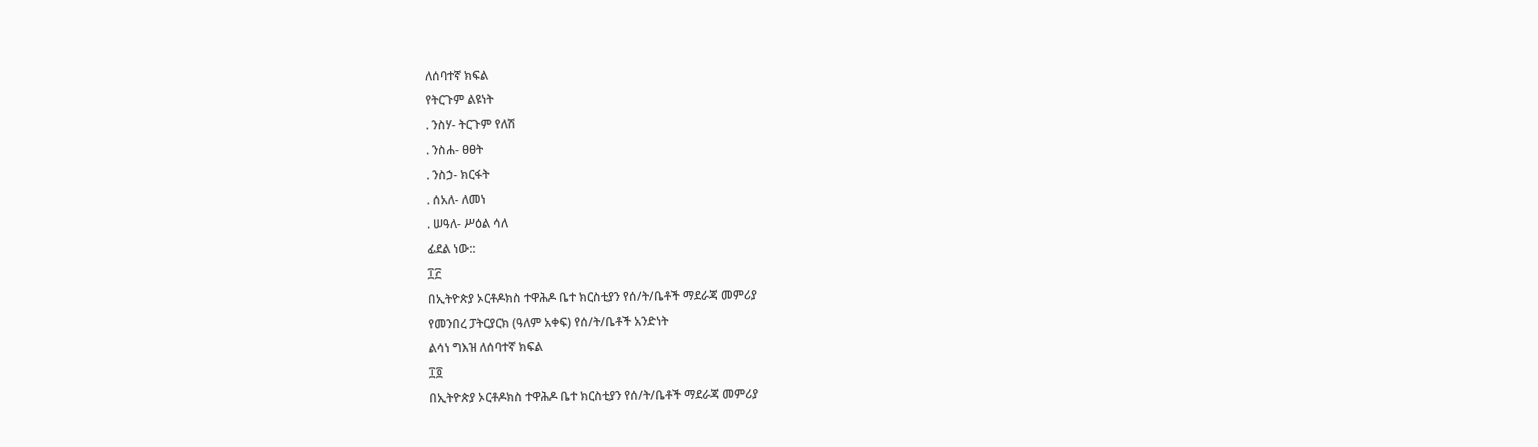ለሰባተኛ ክፍል
የትርጉም ልዩነት
. ንስሃ- ትርጉም የለሽ
. ንስሐ- ፀፀት
. ንስኃ- ክርፋት
. ሰአለ- ለመነ
. ሠዓለ- ሥዕል ሳለ
ፊደል ነው::
፲፫
በኢትዮጵያ ኦርቶዶክስ ተዋሕዶ ቤተ ክርስቲያን የሰ/ት/ቤቶች ማደራጃ መምሪያ
የመንበረ ፓትርያርክ (ዓለም አቀፍ) የሰ/ት/ቤቶች አንድነት
ልሳነ ግእዝ ለሰባተኛ ክፍል
፲፬
በኢትዮጵያ ኦርቶዶክስ ተዋሕዶ ቤተ ክርስቲያን የሰ/ት/ቤቶች ማደራጃ መምሪያ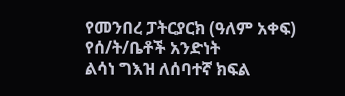የመንበረ ፓትርያርክ (ዓለም አቀፍ) የሰ/ት/ቤቶች አንድነት
ልሳነ ግእዝ ለሰባተኛ ክፍል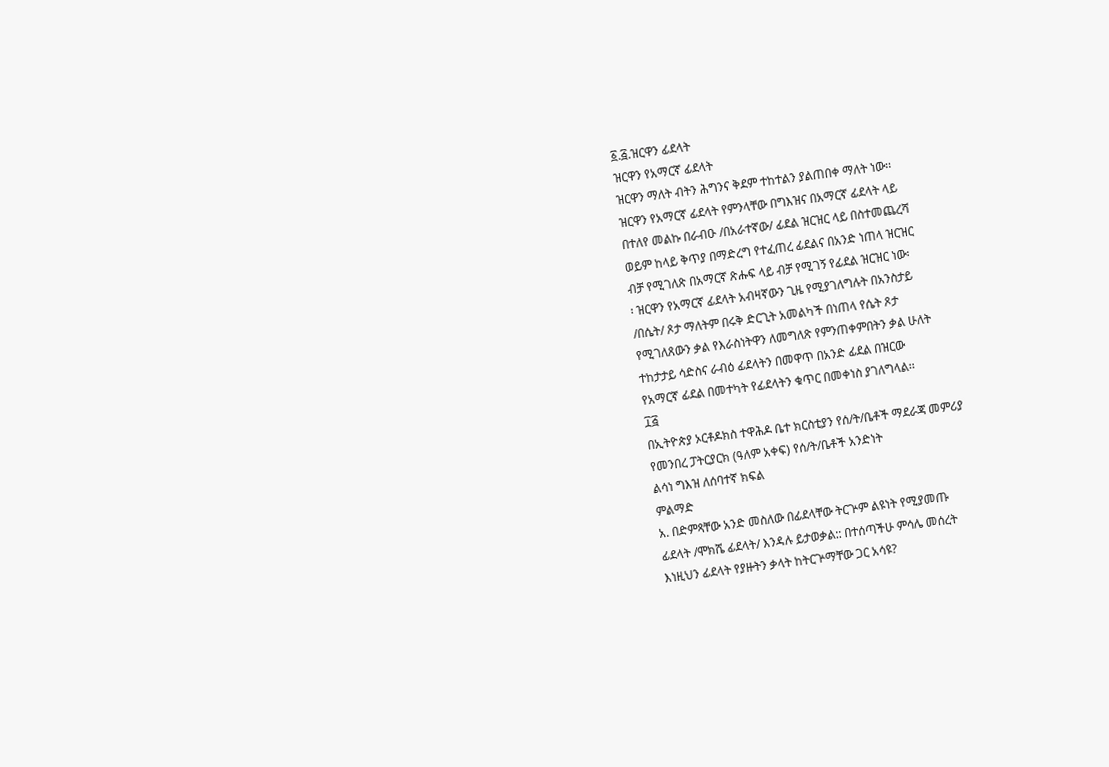፩.፭.ዝርዋን ፊደላት
ዝርዋን የአማርኛ ፊደላት
ዝርዋን ማለት ብትን ሕግንና ቅደም ተከተልን ያልጠበቀ ማለት ነው፡፡
ዝርዋን የአማርኛ ፊደላት የምንላቸው በግእዝና በአማርኛ ፊደላት ላይ
በተለየ መልኩ በራብዑ /በአራተኛው/ ፊደል ዝርዝር ላይ በስተመጨረሻ
ወይም ከላይ ቅጥያ በማድረግ የተፈጠረ ፊደልና በአንድ ነጠላ ዝርዝር
ብቻ የሚገለጽ በአማርኛ ጽሑፍ ላይ ብቻ የሚገኝ የፊደል ዝርዝር ነው፡
፡ ዝርዋን የአማርኛ ፊደላት አብዛኛውን ጊዜ የሚያገለግሉት በአንስታይ
/በሴት/ ጾታ ማለትም በሩቅ ድርጊት አመልካች በነጠላ የሴት ጾታ
የሚገለጸውን ቃል የእራስነትዋን ለመግለጽ የምንጠቀምበትን ቃል ሁለት
ተከታታይ ሳድስና ራብዕ ፊደላትን በመዋጥ በአንድ ፊደል በዝርው
የአማርኛ ፊደል በመተካት የፊደላትን ቁጥር በመቀነስ ያገለግላል፡፡
፲፭
በኢትዮጵያ ኦርቶዶክስ ተዋሕዶ ቤተ ክርስቲያን የሰ/ት/ቤቶች ማደራጃ መምሪያ
የመንበረ ፓትርያርክ (ዓለም አቀፍ) የሰ/ት/ቤቶች አንድነት
ልሳነ ግእዝ ለሰባተኛ ክፍል
ምልማድ
አ. በድምጻቸው አንድ መስለው በፊደላቸው ትርጕም ልዩነት የሚያመጡ
ፊደላት /ሞክሼ ፊደላት/ እንዳሉ ይታወቃል:: በተሰጣችሁ ምሳሌ መሰረት
እነዚህን ፊደላት የያዙትን ቃላት ከትርጕማቸው ጋር አሳዩ?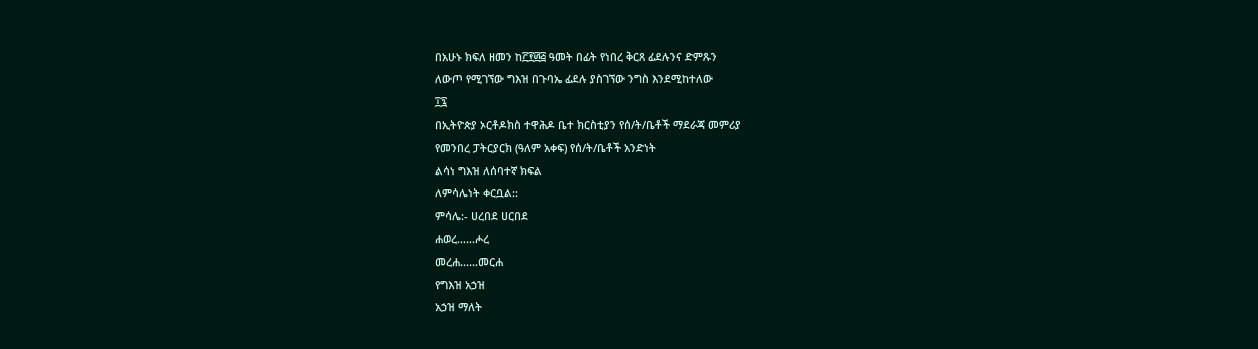በአሁኑ ክፍለ ዘመን ከ፫፻፴፭ ዓመት በፊት የነበረ ቅርጸ ፊደሉንና ድምጹን
ለውጦ የሚገኘው ግእዝ በጉባኤ ፊደሉ ያስገኘው ንግስ እንደሚከተለው
፲፯
በኢትዮጵያ ኦርቶዶክስ ተዋሕዶ ቤተ ክርስቲያን የሰ/ት/ቤቶች ማደራጃ መምሪያ
የመንበረ ፓትርያርክ (ዓለም አቀፍ) የሰ/ት/ቤቶች አንድነት
ልሳነ ግእዝ ለሰባተኛ ክፍል
ለምሳሌነት ቀርቧል::
ምሳሌ:- ሀረበደ ሀርበደ
ሐወረ……ሖረ
መረሐ……መርሐ
የግእዝ አኃዝ
አኃዝ ማለት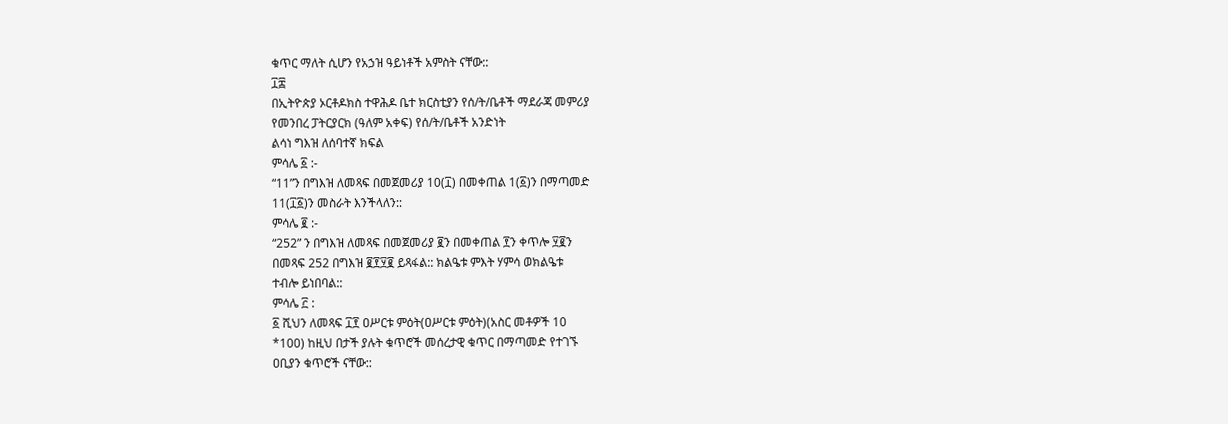ቁጥር ማለት ሲሆን የአኃዝ ዓይነቶች አምስት ናቸው::
፲፰
በኢትዮጵያ ኦርቶዶክስ ተዋሕዶ ቤተ ክርስቲያን የሰ/ት/ቤቶች ማደራጃ መምሪያ
የመንበረ ፓትርያርክ (ዓለም አቀፍ) የሰ/ት/ቤቶች አንድነት
ልሳነ ግእዝ ለሰባተኛ ክፍል
ምሳሌ ፩ :-
“11”ን በግእዝ ለመጻፍ በመጀመሪያ 10(፲) በመቀጠል 1(፩)ን በማጣመድ
11(፲፩)ን መስራት እንችላለን::
ምሳሌ ፪ :-
“252” ን በግእዝ ለመጻፍ በመጀመሪያ ፪ን በመቀጠል ፻ን ቀጥሎ ፶፪ን
በመጻፍ 252 በግእዝ ፪፻፶፪ ይጻፋል:: ክልዔቱ ምእት ሃምሳ ወክልዔቱ
ተብሎ ይነበባል::
ምሳሌ ፫ :
፩ ሺህን ለመጻፍ ፲፻ ዐሥርቱ ምዕት(ዐሥርቱ ምዕት)(አስር መቶዎች 10
*100) ከዚህ በታች ያሉት ቁጥሮች መሰረታዊ ቁጥር በማጣመድ የተገኙ
ዐቢያን ቁጥሮች ናቸው::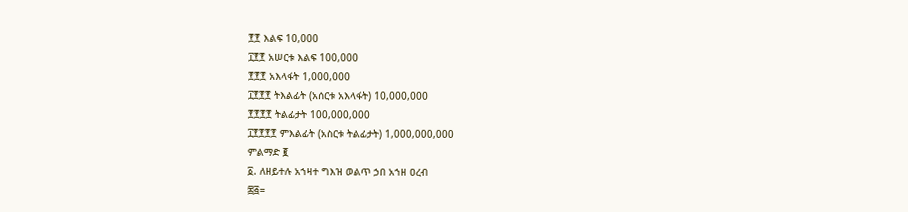፻፻ እልፍ 10,000
፲፻፻ አሠርቱ እልፍ 100,000
፻፻፻ አእላፋት 1,000,000
፲፻፻፻ ትእልፊት (አሰርቱ አእላፋት) 10,000,000
፻፻፻፻ ትልፊታት 100,000,000
፲፻፻፻፻ ምእልፊት (አስርቱ ትልፊታት) 1,000,000,000
ምልማድ ፪
፩. ለዘይተሉ አኀዛተ ግእዝ ወልጥ ኃበ አኀዘ ዐረብ
፷፭=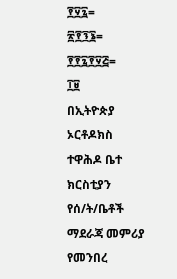፻፶፯=
፳፻፺፮=
፻፻፯፻፶፭=
፲፱
በኢትዮጵያ ኦርቶዶክስ ተዋሕዶ ቤተ ክርስቲያን የሰ/ት/ቤቶች ማደራጃ መምሪያ
የመንበረ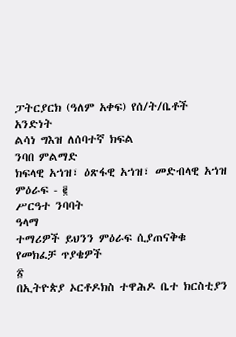ፓትርያርክ (ዓለም አቀፍ) የሰ/ት/ቤቶች አንድነት
ልሳነ ግእዝ ለሰባተኛ ክፍል
ንባበ ምልማድ
ክፍላዊ አኀዝ፣ ዕጽፋዊ አኀዝ፣ መድብላዊ አኀዝ
ምዕራፍ - ፪
ሥርዓተ ንባባት
ዓላማ
ተማሪዎች ይህንን ምዕራፍ ሲያጠናቅቁ
የመክፈቻ ጥያቄዎች
፳
በኢትዮጵያ ኦርቶዶክስ ተዋሕዶ ቤተ ክርስቲያን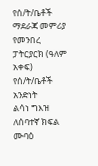የሰ/ት/ቤቶች ማደራጃ መምሪያ
የመንበረ ፓትርያርክ (ዓለም አቀፍ) የሰ/ት/ቤቶች አንድነት
ልሳነ ግእዝ ለሰባተኛ ክፍል
ሙባዕ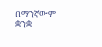በማንኛውም ቋንቋ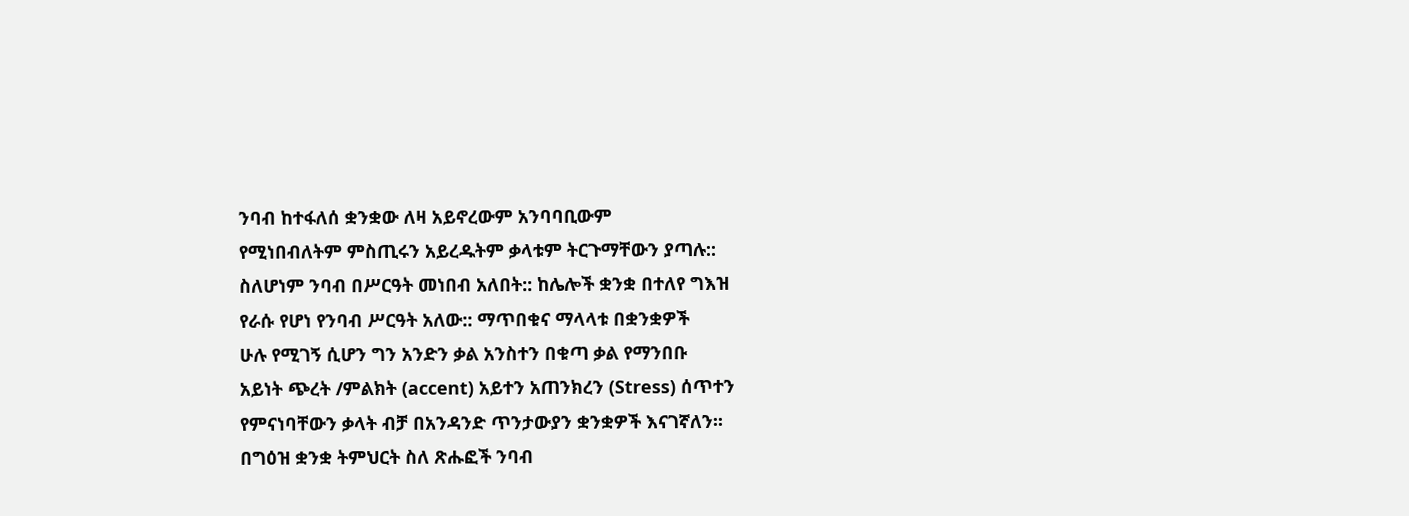ንባብ ከተፋለሰ ቋንቋው ለዛ አይኖረውም አንባባቢውም
የሚነበብለትም ምስጢሩን አይረዱትም ቃላቱም ትርጉማቸውን ያጣሉ::
ስለሆነም ንባብ በሥርዓት መነበብ አለበት:: ከሌሎች ቋንቋ በተለየ ግእዝ
የራሱ የሆነ የንባብ ሥርዓት አለው:: ማጥበቁና ማላላቱ በቋንቋዎች
ሁሉ የሚገኝ ሲሆን ግን አንድን ቃል አንስተን በቁጣ ቃል የማንበቡ
አይነት ጭረት /ምልክት (accent) አይተን አጠንክረን (Stress) ሰጥተን
የምናነባቸውን ቃላት ብቻ በአንዳንድ ጥንታውያን ቋንቋዎች እናገኛለን፡፡
በግዕዝ ቋንቋ ትምህርት ስለ ጽሑፎች ንባብ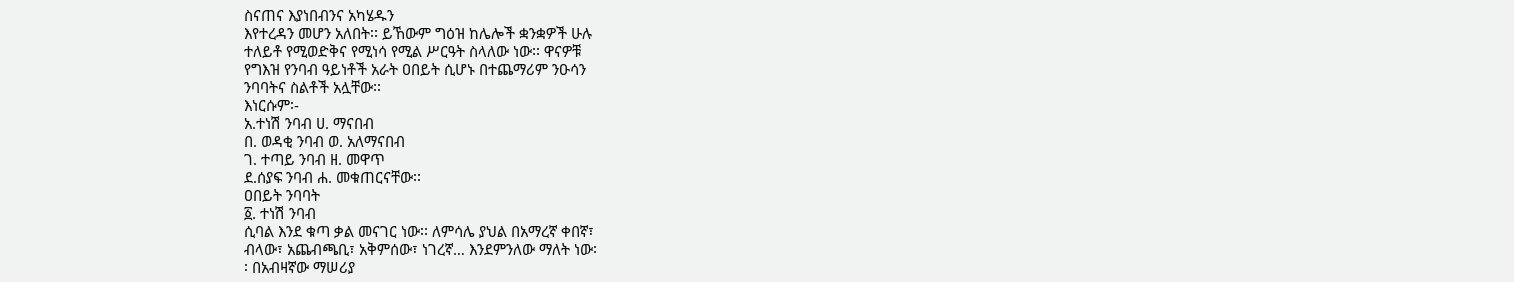ስናጠና እያነበብንና አካሄዱን
እየተረዳን መሆን አለበት፡፡ ይኸውም ግዕዝ ከሌሎች ቋንቋዎች ሁሉ
ተለይቶ የሚወድቅና የሚነሳ የሚል ሥርዓት ስላለው ነው፡፡ ዋናዎቹ
የግእዝ የንባብ ዓይነቶች አራት ዐበይት ሲሆኑ በተጨማሪም ንዑሳን
ንባባትና ስልቶች አሏቸው፡፡
እነርሱም፡-
አ.ተነሽ ንባብ ሀ. ማናበብ
በ. ወዳቂ ንባብ ወ. አለማናበብ
ገ. ተጣይ ንባብ ዘ. መዋጥ
ደ.ሰያፍ ንባብ ሐ. መቁጠርናቸው፡፡
ዐበይት ንባባት
፩. ተነሽ ንባብ
ሲባል እንደ ቁጣ ቃል መናገር ነው፡፡ ለምሳሌ ያህል በአማረኛ ቀበኛ፣
ብላው፣ አጨብጫቢ፣ አቅምሰው፣ ነገረኛ… እንደምንለው ማለት ነው፡
፡ በአብዛኛው ማሠሪያ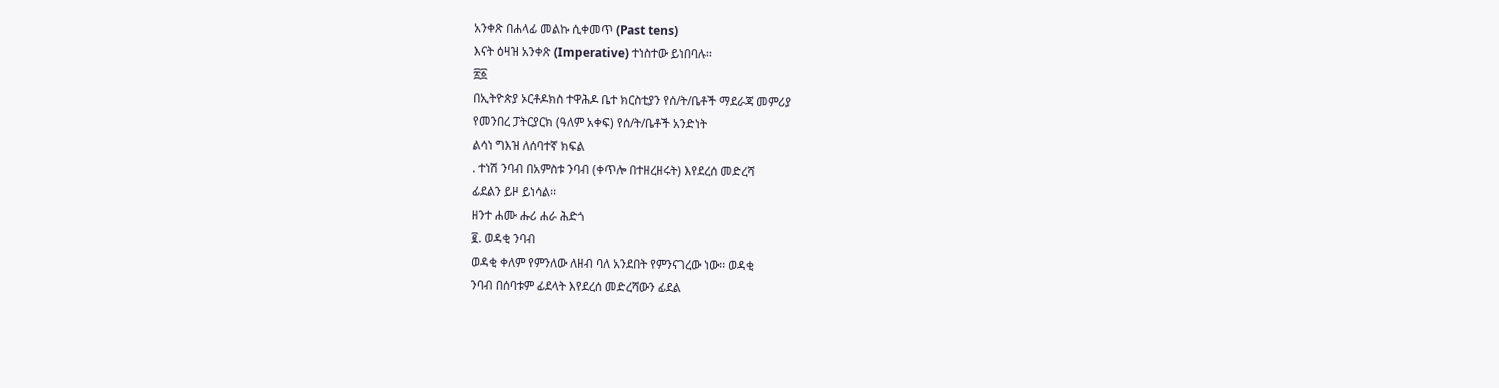አንቀጽ በሐላፊ መልኩ ሲቀመጥ (Past tens)
እናት ዕዛዝ አንቀጽ (Imperative) ተነስተው ይነበባሉ፡፡
፳፩
በኢትዮጵያ ኦርቶዶክስ ተዋሕዶ ቤተ ክርስቲያን የሰ/ት/ቤቶች ማደራጃ መምሪያ
የመንበረ ፓትርያርክ (ዓለም አቀፍ) የሰ/ት/ቤቶች አንድነት
ልሳነ ግእዝ ለሰባተኛ ክፍል
. ተነሽ ንባብ በአምስቱ ንባብ (ቀጥሎ በተዘረዘሩት) እየደረሰ መድረሻ
ፊደልን ይዞ ይነሳል፡፡
ዘንተ ሐሙ ሑሪ ሐራ ሕድጎ
፪. ወዳቂ ንባብ
ወዳቂ ቀለም የምንለው ለዘብ ባለ አንደበት የምንናገረው ነው፡፡ ወዳቂ
ንባብ በሰባቱም ፊደላት እየደረሰ መድረሻውን ፊደል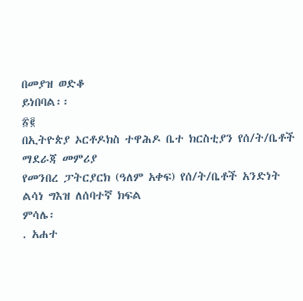በመያዝ ወድቆ
ይነበባል፡፡
፳፪
በኢትዮጵያ ኦርቶዶክስ ተዋሕዶ ቤተ ክርስቲያን የሰ/ት/ቤቶች ማደራጃ መምሪያ
የመንበረ ፓትርያርክ (ዓለም አቀፍ) የሰ/ት/ቤቶች አንድነት
ልሳነ ግእዝ ለሰባተኛ ክፍል
ምሳሌ፡
. አሐተ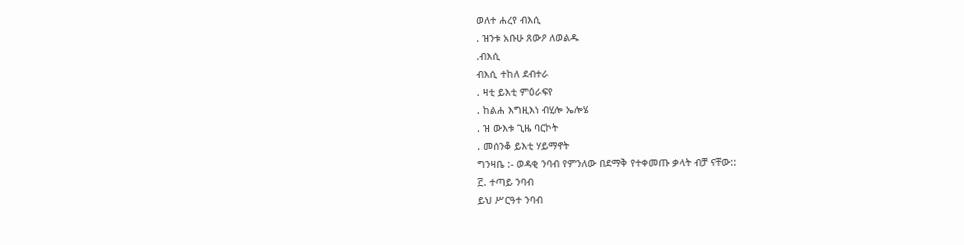ወለተ ሐረየ ብእሲ
. ዝንቱ አቡሁ ጸውዖ ለወልዱ
.ብእሲ
ብእሲ ተከለ ደብተራ
. ዛቲ ይእቲ ምዕራፍየ
. ከልሐ እግዚእነ ብሂሎ ኤሎሄ
. ዝ ውእቱ ጊዜ ባርኮት
. መሰንቆ ይእቲ ሃይማኖት
ግንዛቤ :- ወዳቂ ንባብ የምንለው በደማቅ የተቀመጡ ቃላት ብቻ ናቸው::
፫. ተጣይ ንባብ
ይህ ሥርዓተ ንባብ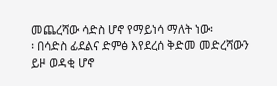መጨረሻው ሳድስ ሆኖ የማይነሳ ማለት ነው፡
፡ በሳድስ ፊደልና ድምፅ እየደረሰ ቅድመ መድረሻውን ይዞ ወዳቂ ሆኖ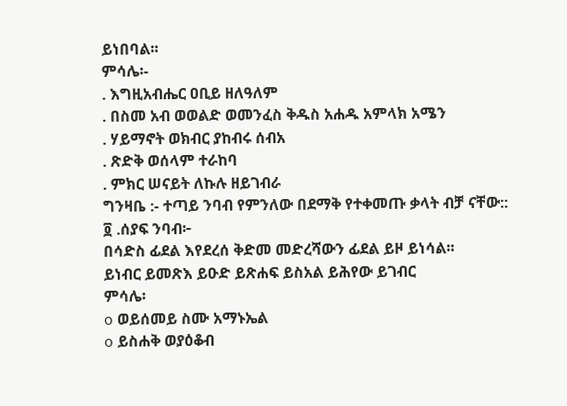ይነበባል፡፡
ምሳሌ፡-
. እግዚአብሔር ዐቢይ ዘለዓለም
. በስመ አብ ወወልድ ወመንፈስ ቅዱስ አሐዱ አምላክ አሜን
. ሃይማኖት ወክብር ያከብሩ ሰብአ
. ጽድቅ ወሰላም ተራከባ
. ምክር ሠናይት ለኩሉ ዘይገብራ
ግንዛቤ :- ተጣይ ንባብ የምንለው በደማቅ የተቀመጡ ቃላት ብቻ ናቸው::
፬ .ሰያፍ ንባብ፦
በሳድስ ፊደል እየደረሰ ቅድመ መድረሻውን ፊደል ይዞ ይነሳል፡፡
ይነብር ይመጽእ ይዑድ ይጽሐፍ ይስአል ይሕየው ይገብር
ምሳሌ፡
o ወይሰመይ ስሙ አማኑኤል
o ይስሐቅ ወያዕቆብ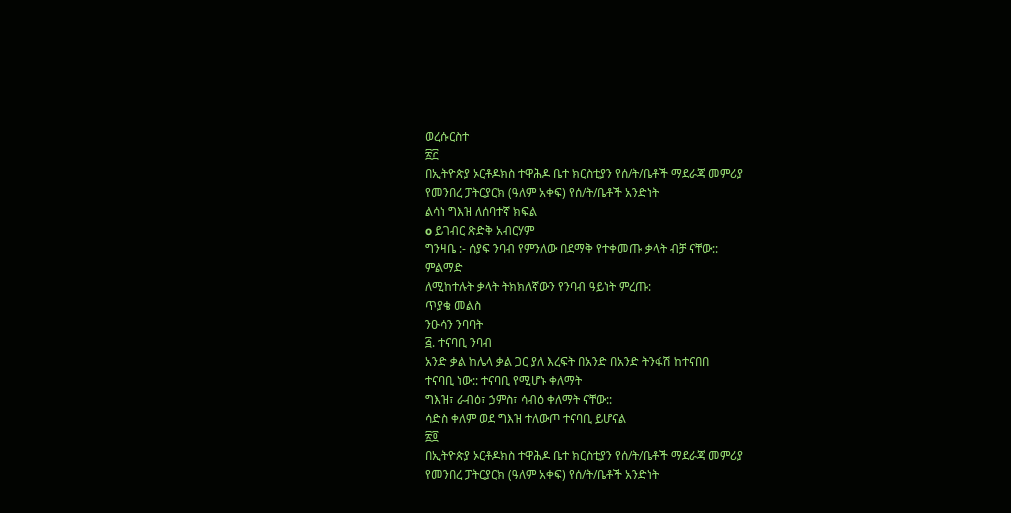ወረሱርስተ
፳፫
በኢትዮጵያ ኦርቶዶክስ ተዋሕዶ ቤተ ክርስቲያን የሰ/ት/ቤቶች ማደራጃ መምሪያ
የመንበረ ፓትርያርክ (ዓለም አቀፍ) የሰ/ት/ቤቶች አንድነት
ልሳነ ግእዝ ለሰባተኛ ክፍል
o ይገብር ጽድቅ አብርሃም
ግንዛቤ :- ሰያፍ ንባብ የምንለው በደማቅ የተቀመጡ ቃላት ብቻ ናቸው::
ምልማድ
ለሚከተሉት ቃላት ትክክለኛውን የንባብ ዓይነት ምረጡ:
ጥያቄ መልስ
ንዑሳን ንባባት
፭. ተናባቢ ንባብ
አንድ ቃል ከሌላ ቃል ጋር ያለ እረፍት በአንድ በአንድ ትንፋሽ ከተናበበ
ተናባቢ ነው:: ተናባቢ የሚሆኑ ቀለማት
ግእዝ፣ ራብዕ፣ ኃምስ፣ ሳብዕ ቀለማት ናቸው::
ሳድስ ቀለም ወደ ግእዝ ተለውጦ ተናባቢ ይሆናል
፳፬
በኢትዮጵያ ኦርቶዶክስ ተዋሕዶ ቤተ ክርስቲያን የሰ/ት/ቤቶች ማደራጃ መምሪያ
የመንበረ ፓትርያርክ (ዓለም አቀፍ) የሰ/ት/ቤቶች አንድነት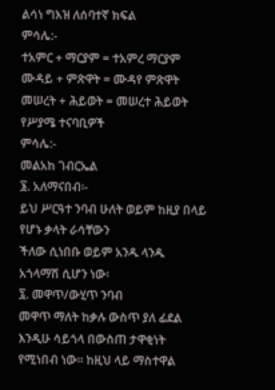ልሳነ ግእዝ ለሰባተኛ ክፍል
ምሳሌ:-
ተአምር + ማርያም = ተአምረ ማርያም
ሙዳይ + ምጽዋት = ሙዳየ ምጽዋት
መሠረት + ሕይወት = መሠረተ ሕይወት
የሥያሜ ተናባቢዎች
ምሳሌ:-
መልአከ ገብርኤል
፮. አለማናበብ፡-
ይህ ሥርዓተ ንባብ ሁለት ወይም ከዚያ በላይ የሆኑ ቃላት ራሳቸውን
ችለው ሲነበቡ ወይም አንዱ ላንዱ አጎላማሽ ሲሆን ነው፡
፯. መዋጥ/ውሂጥ ንባብ
መዋጥ ማለት ከቃሉ ውስጥ ያለ ፊደል እንዲሁ ሳይጎላ በውስጠ ታዋቂነት
የሚነበብ ነው፡፡ ከዚህ ላይ ማስተዋል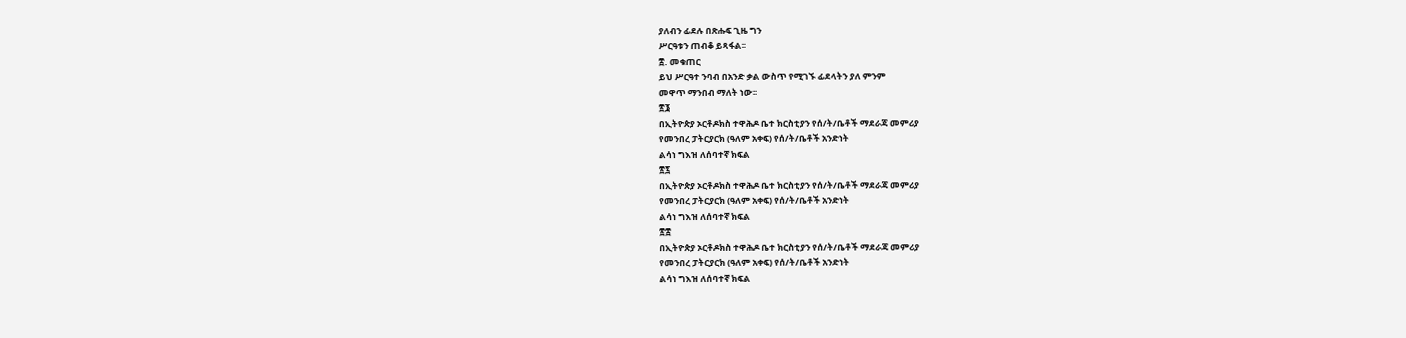ያለብን ፊደሉ በጽሑፍ ጊዜ ግን
ሥርዓቱን ጠብቆ ይጻፋል፡፡
፰. መቁጠር
ይህ ሥርዓተ ንባብ በአንድ ቃል ውስጥ የሚገኙ ፊደላትን ያለ ምንም
መዋጥ ማንበብ ማለት ነው፡፡
፳፮
በኢትዮጵያ ኦርቶዶክስ ተዋሕዶ ቤተ ክርስቲያን የሰ/ት/ቤቶች ማደራጃ መምሪያ
የመንበረ ፓትርያርክ (ዓለም አቀፍ) የሰ/ት/ቤቶች አንድነት
ልሳነ ግእዝ ለሰባተኛ ክፍል
፳፯
በኢትዮጵያ ኦርቶዶክስ ተዋሕዶ ቤተ ክርስቲያን የሰ/ት/ቤቶች ማደራጃ መምሪያ
የመንበረ ፓትርያርክ (ዓለም አቀፍ) የሰ/ት/ቤቶች አንድነት
ልሳነ ግእዝ ለሰባተኛ ክፍል
፳፰
በኢትዮጵያ ኦርቶዶክስ ተዋሕዶ ቤተ ክርስቲያን የሰ/ት/ቤቶች ማደራጃ መምሪያ
የመንበረ ፓትርያርክ (ዓለም አቀፍ) የሰ/ት/ቤቶች አንድነት
ልሳነ ግእዝ ለሰባተኛ ክፍል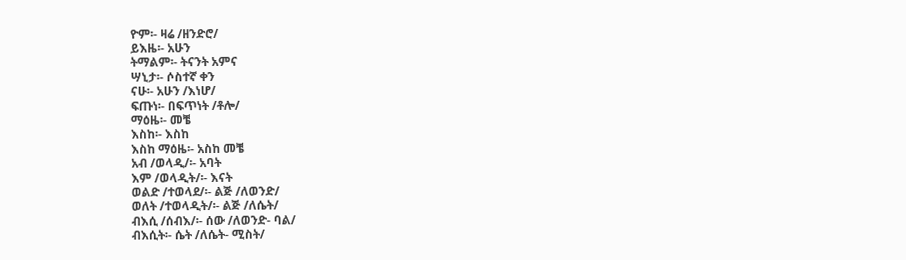ዮም፡- ዛሬ /ዘንድሮ/
ይእዜ፡- አሁን
ትማልም፡- ትናንት አምና
ሣኒታ፡- ሶስተኛ ቀን
ናሁ፡- አሁን /እነሆ/
ፍጡነ፡- በፍጥነት /ቶሎ/
ማዕዜ፡- መቼ
እስከ፡- እስከ
እስከ ማዕዜ፡- አስከ መቼ
አብ /ወላዲ/፡- አባት
እም /ወላዲት/፡- እናት
ወልድ /ተወላደ/፡- ልጅ /ለወንድ/
ወለት /ተወላዲት/፡- ልጅ /ለሴት/
ብእሲ /ሰብእ/፡- ሰው /ለወንድ- ባል/
ብእሲት፡- ሴት /ለሴት- ሚስት/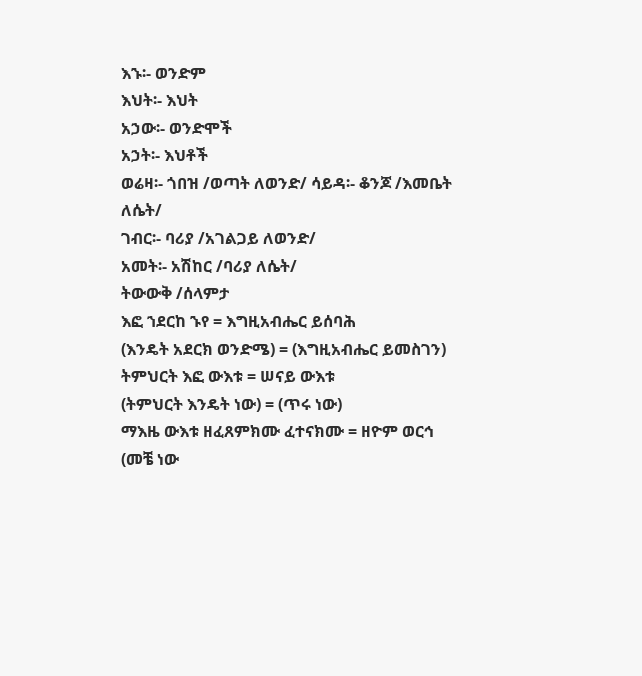እኁ፡- ወንድም
እህት፡- እህት
አኃው፡- ወንድሞች
አኃት፡- እህቶች
ወሬዛ፡- ጎበዝ /ወጣት ለወንድ/ ሳይዳ፡- ቆንጆ /እመቤት ለሴት/
ገብር፡- ባሪያ /አገልጋይ ለወንድ/
አመት፡- አሽከር /ባሪያ ለሴት/
ትውውቅ /ሰላምታ
እፎ ኀደርከ ኁየ = እግዚአብሔር ይሰባሕ
(እንዴት አደርክ ወንድሜ) = (እግዚአብሔር ይመስገን)
ትምህርት እፎ ውእቱ = ሠናይ ውእቱ
(ትምህርት እንዴት ነው) = (ጥሩ ነው)
ማእዜ ውእቱ ዘፈጸምክሙ ፈተናክሙ = ዘዮም ወርኅ
(መቼ ነው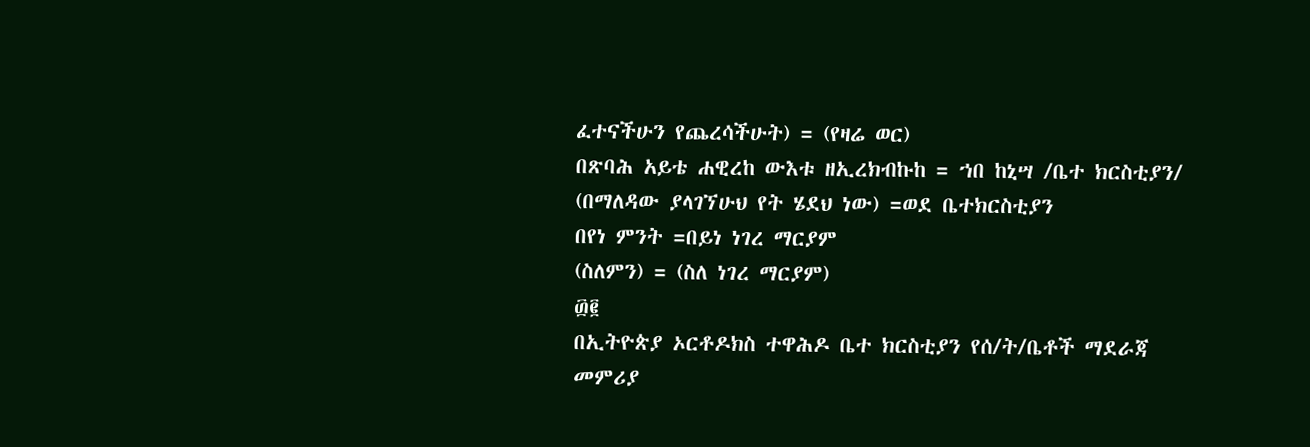ፈተናችሁን የጨረሳችሁት) = (የዛሬ ወር)
በጽባሕ አይቴ ሐዊረከ ውእቱ ዘኢረክብኩከ = ኀበ ከኒሣ /ቤተ ክርስቲያን/
(በማለዳው ያላገኘሁህ የት ሄደህ ነው) =ወደ ቤተክርስቲያን
በየነ ምንት =በይነ ነገረ ማርያም
(ስለምን) = (ስለ ነገረ ማርያም)
፴፪
በኢትዮጵያ ኦርቶዶክስ ተዋሕዶ ቤተ ክርስቲያን የሰ/ት/ቤቶች ማደራጃ መምሪያ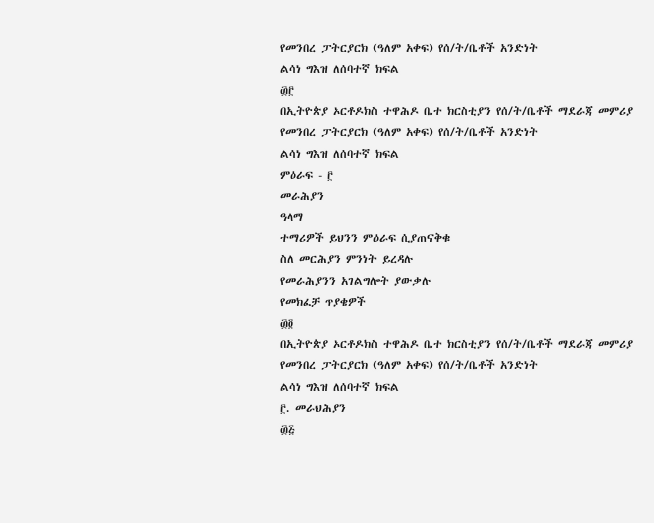የመንበረ ፓትርያርክ (ዓለም አቀፍ) የሰ/ት/ቤቶች አንድነት
ልሳነ ግእዝ ለሰባተኛ ክፍል
፴፫
በኢትዮጵያ ኦርቶዶክስ ተዋሕዶ ቤተ ክርስቲያን የሰ/ት/ቤቶች ማደራጃ መምሪያ
የመንበረ ፓትርያርክ (ዓለም አቀፍ) የሰ/ት/ቤቶች አንድነት
ልሳነ ግእዝ ለሰባተኛ ክፍል
ምዕራፍ - ፫
መራሕያን
ዓላማ
ተማሪዎች ይህንን ምዕራፍ ሲያጠናቅቁ
ስለ መርሕያን ምንነት ይረዳሉ
የመራሕያንን አገልግሎት ያውቃሉ
የመክፈቻ ጥያቄዎች
፴፬
በኢትዮጵያ ኦርቶዶክስ ተዋሕዶ ቤተ ክርስቲያን የሰ/ት/ቤቶች ማደራጃ መምሪያ
የመንበረ ፓትርያርክ (ዓለም አቀፍ) የሰ/ት/ቤቶች አንድነት
ልሳነ ግእዝ ለሰባተኛ ክፍል
፫. መራህሕያን
፴፭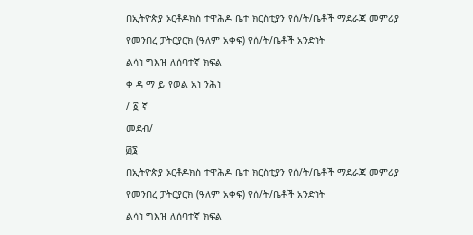በኢትዮጵያ ኦርቶዶክስ ተዋሕዶ ቤተ ክርስቲያን የሰ/ት/ቤቶች ማደራጃ መምሪያ
የመንበረ ፓትርያርክ (ዓለም አቀፍ) የሰ/ት/ቤቶች አንድነት
ልሳነ ግእዝ ለሰባተኛ ክፍል
ቀ ዳ ማ ይ የወል አነ ንሕነ
/ ፩ ኛ
መደብ/
፴፮
በኢትዮጵያ ኦርቶዶክስ ተዋሕዶ ቤተ ክርስቲያን የሰ/ት/ቤቶች ማደራጃ መምሪያ
የመንበረ ፓትርያርክ (ዓለም አቀፍ) የሰ/ት/ቤቶች አንድነት
ልሳነ ግእዝ ለሰባተኛ ክፍል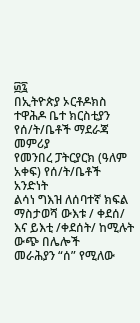፴፯
በኢትዮጵያ ኦርቶዶክስ ተዋሕዶ ቤተ ክርስቲያን የሰ/ት/ቤቶች ማደራጃ መምሪያ
የመንበረ ፓትርያርክ (ዓለም አቀፍ) የሰ/ት/ቤቶች አንድነት
ልሳነ ግእዝ ለሰባተኛ ክፍል
ማስታወሻ ውእቱ / ቀደሰ/ እና ይእቲ /ቀደሰት/ ከሚሉት ውጭ በሌሎች
መራሕያን “ሰ” የሚለው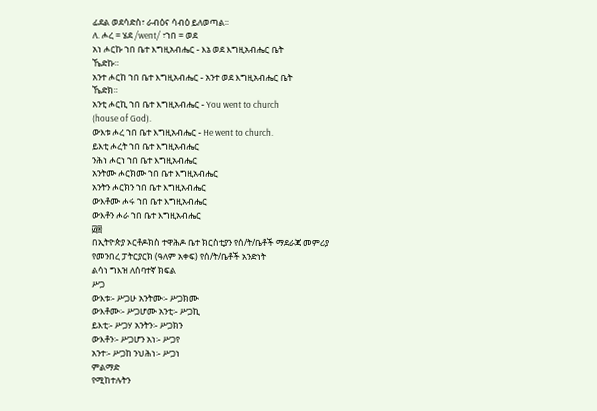ፊደል ወደሳድስ፣ ራብዕና ሳብዕ ይለወጣል፡፡
ለ. ሖረ = ሄደ /went/ ፣ኀበ = ወደ
አነ ሖርኩ ኀበ ቤተ እግዚአብሔር - እኔ ወደ እግዚአብሔር ቤት
ኼድኩ።
አንተ ሖርከ ኀበ ቤተ እግዚአብሔር - አንተ ወደ እግዚአብሔር ቤት
ኼድክ።
አንቲ ሖርኪ ኀበ ቤተ እግዚአብሔር - You went to church
(house of God).
ውእቱ ሖረ ኀበ ቤተ እግዚአብሔር - He went to church.
ይእቲ ሖረት ኀበ ቤተ እግዚአብሔር
ንሕነ ሖርነ ኀበ ቤተ እግዚአብሔር
አንትሙ ሖርክሙ ኀበ ቤተ እግዚአብሔር
አንትን ሖርክን ኀበ ቤተ እግዚአብሔር
ውእቶሙ ሖሩ ኀበ ቤተ እግዚአብሔር
ውእቶን ሖራ ኀበ ቤተ እግዚአብሔር
፴፰
በኢትዮጵያ ኦርቶዶክስ ተዋሕዶ ቤተ ክርስቲያን የሰ/ት/ቤቶች ማደራጃ መምሪያ
የመንበረ ፓትርያርክ (ዓለም አቀፍ) የሰ/ት/ቤቶች አንድነት
ልሳነ ግእዝ ለሰባተኛ ክፍል
ሥጋ
ውእቱ፡- ሥጋሁ አንትሙ፡- ሥጋክሙ
ውእቶሙ፡- ሥጋሆሙ አንቲ፡- ሥጋኪ
ይእቲ፡- ሥጋሃ አንትን፡- ሥጋክን
ውእቶን፡- ሥጋሆን አነ፡- ሥጋየ
አንተ፡- ሥጋከ ንህሕነ፡- ሥጋነ
ምልማድ
የሚከተሉትን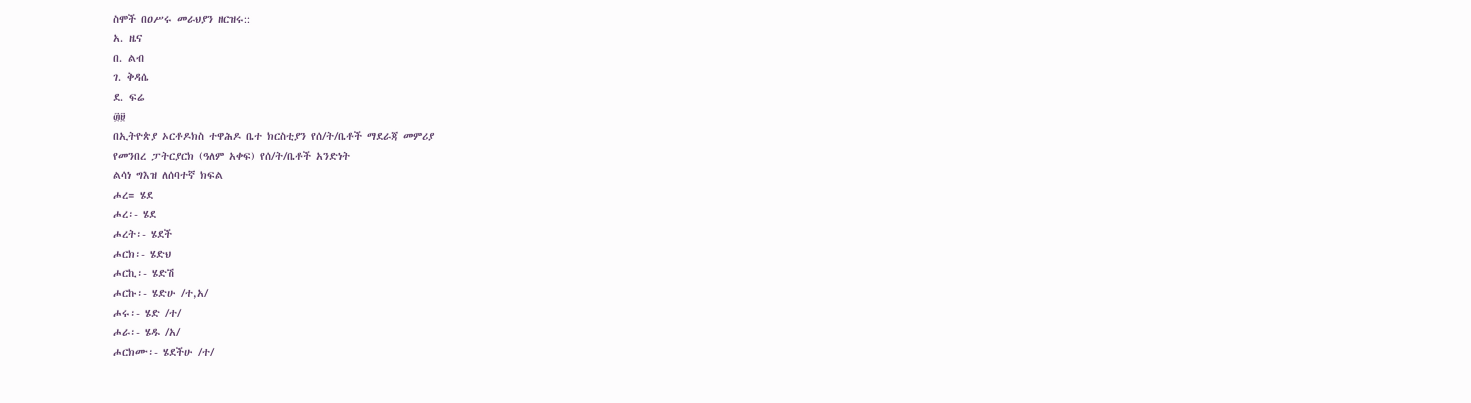ስሞች በዐሥሩ መራህያን ዘርዝሩ::
አ. ዜና
በ. ልብ
ገ. ቅዳሴ
ደ. ፍሬ
፴፱
በኢትዮጵያ ኦርቶዶክስ ተዋሕዶ ቤተ ክርስቲያን የሰ/ት/ቤቶች ማደራጃ መምሪያ
የመንበረ ፓትርያርክ (ዓለም አቀፍ) የሰ/ት/ቤቶች አንድነት
ልሳነ ግእዝ ለሰባተኛ ክፍል
ሖረ= ሄደ
ሖረ፡- ሄደ
ሖረት፡- ሄደች
ሖርክ፡- ሄድህ
ሖርኪ፡- ሄድሽ
ሖርኩ፡- ሄድሁ /ተ,አ/
ሖሩ፡- ሄድ /ተ/
ሖራ፡- ሄዱ /አ/
ሖርክሙ፡- ሄደችሁ /ተ/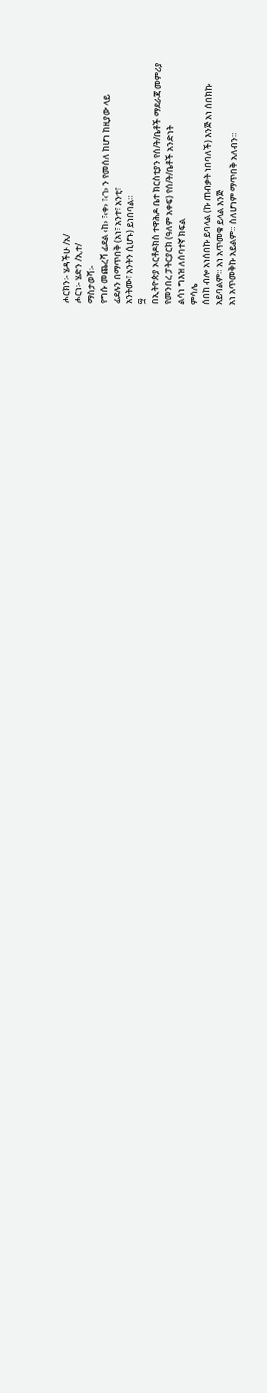ሖርክን፡- ሄዳችሁ /አ/
ሖርነ፡- ሄድን /አ,ተ/
ማስታወሻ፡-
የግሱ መጨረሻ ፊደል ‹ከ› ፣‹ቀ› ፣‹ገ› ን የመሰለ ከሆነ ከዚያው ላይ
ፊደሉን በማጥበቅ (አነ፣ አንተ፣ አንቲ፣
አንትሙ፣ አንትን ሲሆኑ) ይነበባል።
፵
በኢትዮጵያ ኦርቶዶክስ ተዋሕዶ ቤተ ክርስቲያን የሰ/ት/ቤቶች ማደራጃ መምሪያ
የመንበረ ፓትርያርክ (ዓለም አቀፍ) የሰ/ት/ቤቶች አንድነት
ልሳነ ግእዝ ለሰባተኛ ክፍል
ምሳሌ
ሰበከ ብሎ አነሰበኩ ይባላል (ኩ ጠብቃት ነበባለች) እንጅ አነ ሰበክኩ
አይባልም። አነ አጥመቁ ይላል እንጅ
አነ አጥመቅኩ አይልም። ስለሆነም ማጥበቅ አለብን።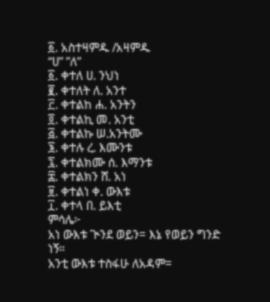፩. አስተዛምዱ /አዛምዱ
“ሀ” ”ለ”
፩. ቀተለ ሀ. ንህነ
፪. ቀተለት ለ. አንተ
፫. ቀተልከ ሐ. አንትን
፬. ቀተልኪ መ. አንቲ
፭. ቀተልኩ ሠ.አንትሙ
፮. ቀተሉ ረ. እሙንቱ
፯. ቀተልክሙ ሰ. እማንቱ
፰. ቀተልክን ሸ. አነ
፱. ቀተልነ ቀ. ውእቱ
፲. ቀተላ በ. ይእቲ
ምሳሌ፦
አነ ውእቱ ጒንደ ወይን= እኔ የወይን ግንድ ነኝ።
አንቲ ውእቱ ተስፋሁ ለአዳም=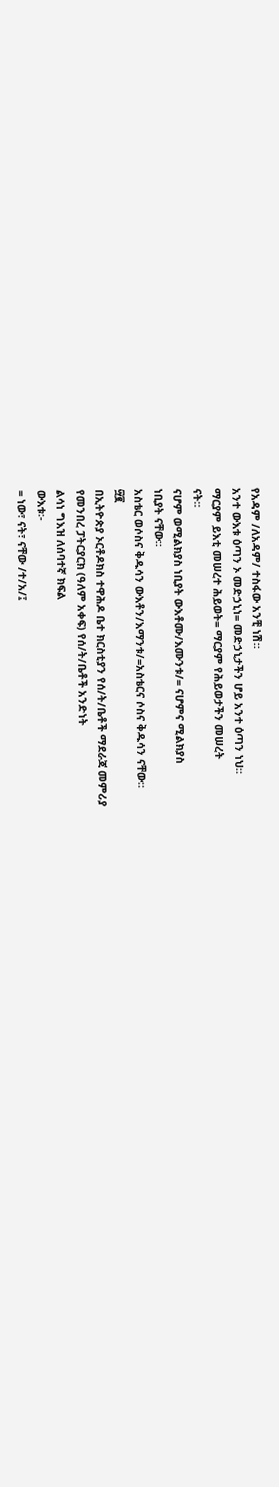የአዳም /ለአዳም/ ተስፋው አንቺ ነሽ።
አንተ ውእቱ ዕጣን ኦ መድኃኒነ= መድኃኒታችን ሆይ አንተ ዕጣን ነህ።
ማርያም ይእቲ መሠረተ ሕይወት= ማርያም የሕይወታችን መሠረት
ናት።
ናሆም ወሚልክያስ ነቢያት ውእቶሙ/እሙንቱ/= ናሆምና ሚልክያስ
ነቢያት ናቸው።
አስቴር ወሶስና ቅዱሳን ውእቶን/እማንቱ/=አስቴርና ሶስና ቅዱሳን ናቸው።
፵፪
በኢትዮጵያ ኦርቶዶክስ ተዋሕዶ ቤተ ክርስቲያን የሰ/ት/ቤቶች ማደራጃ መምሪያ
የመንበረ ፓትርያርክ (ዓለም አቀፍ) የሰ/ት/ቤቶች አንድነት
ልሳነ ግእዝ ለሰባተኛ ክፍል
ውእቱ፡-
= ነው፣ ናት፣ ናቸው /ተ/አ/፤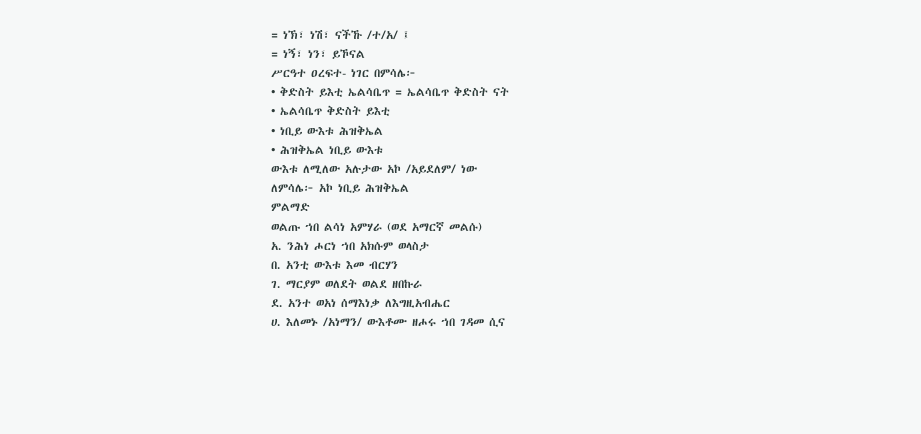= ነኽ፣ ነሽ፣ ናችኹ /ተ/አ/ ፤
= ነኝ፣ ነን፣ ይኾናል
ሥርዓተ ዐረፍተ- ነገር በምሳሌ፦
• ቅድስት ይእቲ ኤልሳቤጥ = ኤልሳቤጥ ቅድስት ናት
• ኤልሳቤጥ ቅድስት ይእቲ
• ነቢይ ውእቱ ሕዝቅኤል
• ሕዝቅኤል ነቢይ ውእቱ
ውእቱ ለሚለው አሉታው አኮ /አይደለም/ ነው
ለምሳሌ፦ አኮ ነቢይ ሕዝቅኤል
ምልማድ
ወልጡ ኀበ ልሳነ አምሃራ (ወደ አማርኛ መልሱ)
አ. ንሕነ ሖርነ ኀበ አክሱም ወላስታ
በ. አንቲ ውእቱ እመ ብርሃን
ገ. ማርያም ወለደት ወልደ ዘበኩራ
ደ. አንተ ወአነ ሰማእነቃ ለእግዚአብሔር
ሀ. እለመኑ /አነማን/ ውእቶሙ ዘሖሩ ኀበ ገዳመ ሲና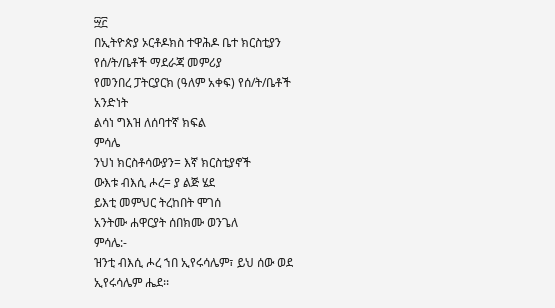፵፫
በኢትዮጵያ ኦርቶዶክስ ተዋሕዶ ቤተ ክርስቲያን የሰ/ት/ቤቶች ማደራጃ መምሪያ
የመንበረ ፓትርያርክ (ዓለም አቀፍ) የሰ/ት/ቤቶች አንድነት
ልሳነ ግእዝ ለሰባተኛ ክፍል
ምሳሌ
ንህነ ክርስቶሳውያን= እኛ ክርስቲያኖች
ውእቱ ብእሲ ሖረ= ያ ልጅ ሄደ
ይእቲ መምህር ትረከበት ሞገሰ
አንትሙ ሐዋርያት ሰበክሙ ወንጌለ
ምሳሌ:-
ዝንቲ ብእሲ ሖረ ኀበ ኢየሩሳሌም፣ ይህ ሰው ወደ ኢየሩሳሌም ሔደ፡፡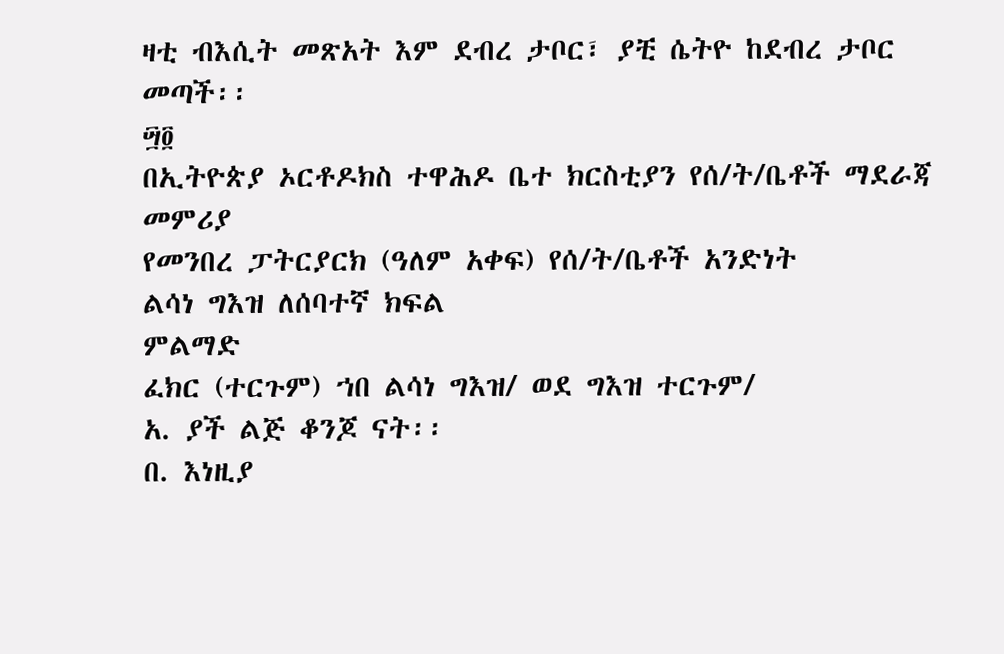ዛቲ ብእሲት መጽአት እም ደብረ ታቦር፣ ያቺ ሴትዮ ከደብረ ታቦር
መጣች፡፡
፵፬
በኢትዮጵያ ኦርቶዶክስ ተዋሕዶ ቤተ ክርስቲያን የሰ/ት/ቤቶች ማደራጃ መምሪያ
የመንበረ ፓትርያርክ (ዓለም አቀፍ) የሰ/ት/ቤቶች አንድነት
ልሳነ ግእዝ ለሰባተኛ ክፍል
ምልማድ
ፈክር (ተርጉም) ኀበ ልሳነ ግእዝ/ ወደ ግእዝ ተርጉም/
አ. ያች ልጅ ቆንጆ ናት፡፡
በ. እነዚያ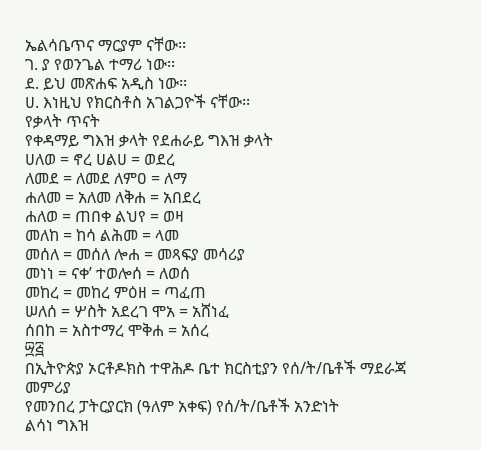ኤልሳቤጥና ማርያም ናቸው፡፡
ገ. ያ የወንጌል ተማሪ ነው፡፡
ደ. ይህ መጽሐፍ አዲስ ነው፡፡
ሀ. እነዚህ የክርስቶስ አገልጋዮች ናቸው፡፡
የቃላት ጥናት
የቀዳማይ ግእዝ ቃላት የደሐራይ ግእዝ ቃላት
ሀለወ = ኖረ ሀልሀ = ወደረ
ለመደ = ለመደ ለምዐ = ለማ
ሐለመ = አለመ ለቅሐ = አበደረ
ሐለወ = ጠበቀ ልህየ = ወዛ
መለከ = ከሳ ልሕመ = ላመ
መሰለ = መሰለ ሎሐ = መጻፍያ መሳሪያ
መነነ = ናቀ’ ተወሎሰ = ለወሰ
መከረ = መከረ ምዕዘ = ጣፈጠ
ሠለሰ = ሦስት አደረገ ሞአ = አሸነፈ
ሰበከ = አስተማረ ሞቅሐ = አሰረ
፵፭
በኢትዮጵያ ኦርቶዶክስ ተዋሕዶ ቤተ ክርስቲያን የሰ/ት/ቤቶች ማደራጃ መምሪያ
የመንበረ ፓትርያርክ (ዓለም አቀፍ) የሰ/ት/ቤቶች አንድነት
ልሳነ ግእዝ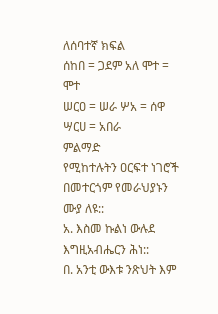ለሰባተኛ ክፍል
ሰከበ = ጋደም አለ ሞተ = ሞተ
ሠርዐ = ሠራ ሦአ = ሰዋ
ሣርሀ = አበራ
ምልማድ
የሚከተሉትን ዐርፍተ ነገሮች በመተርጎም የመራህያኑን ሙያ ለዩ::
አ. እስመ ኩልነ ውሉደ እግዚአብሔርን ሕነ::
በ. አንቲ ውእቱ ንጽህት እም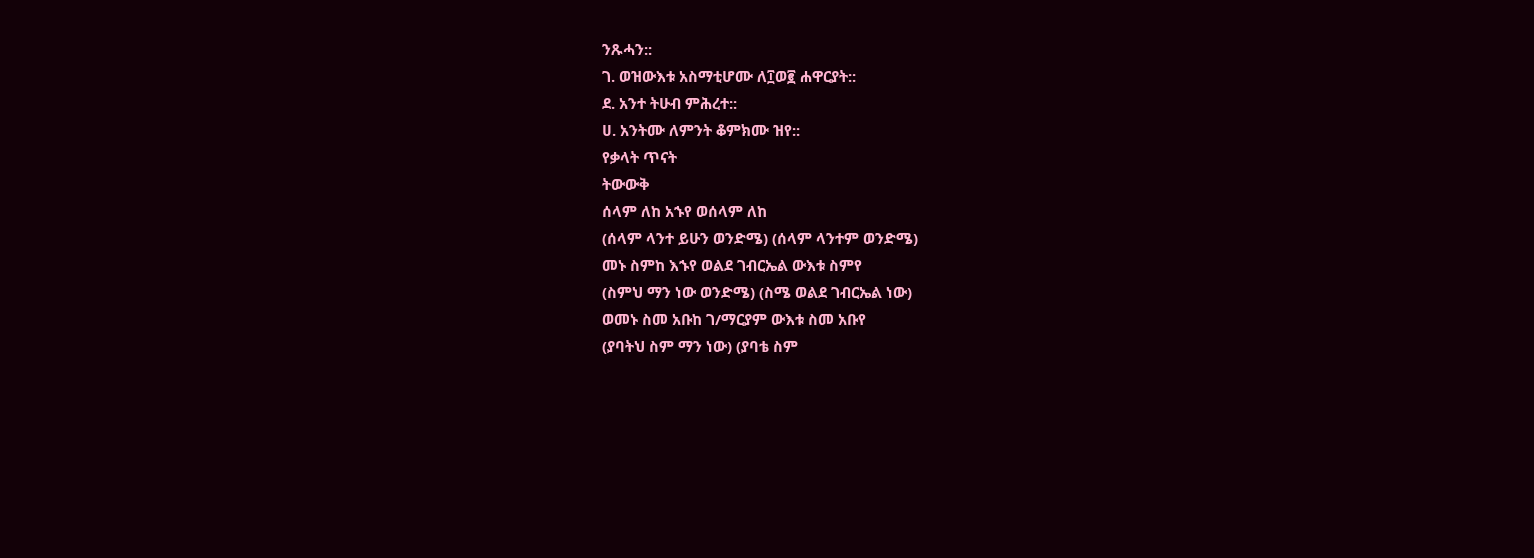ንጹሓን::
ገ. ወዝውእቱ አስማቲሆሙ ለ፲ወ፪ ሐዋርያት::
ደ. አንተ ትሁብ ምሕረተ::
ሀ. አንትሙ ለምንት ቆምክሙ ዝየ::
የቃላት ጥናት
ትውውቅ
ሰላም ለከ አኁየ ወሰላም ለከ
(ሰላም ላንተ ይሁን ወንድሜ) (ሰላም ላንተም ወንድሜ)
መኑ ስምከ እኁየ ወልደ ገብርኤል ውእቱ ስምየ
(ስምህ ማን ነው ወንድሜ) (ስሜ ወልደ ገብርኤል ነው)
ወመኑ ስመ አቡከ ገ/ማርያም ውእቱ ስመ አቡየ
(ያባትህ ስም ማን ነው) (ያባቴ ስም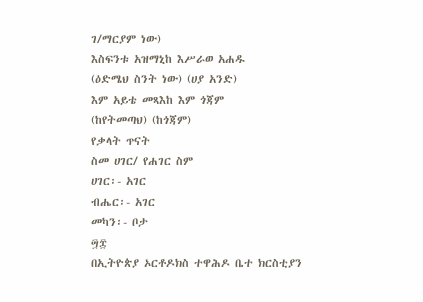ገ/ማርያም ነው)
እስፍንቱ አዝማኒከ እሥራወ አሐዱ
(ዕድሜህ ስንት ነው) (ሀያ አንድ)
እም አይቴ መጻእከ እም ጎጃም
(ከየትመጣህ) (ከጎጃም)
የቃላት ጥናት
ስመ ሀገር/ የሐገር ስም
ሀገር፡- አገር
ብሔር፡- አገር
መካን፡- ቦታ
፵፰
በኢትዮጵያ ኦርቶዶክስ ተዋሕዶ ቤተ ክርስቲያን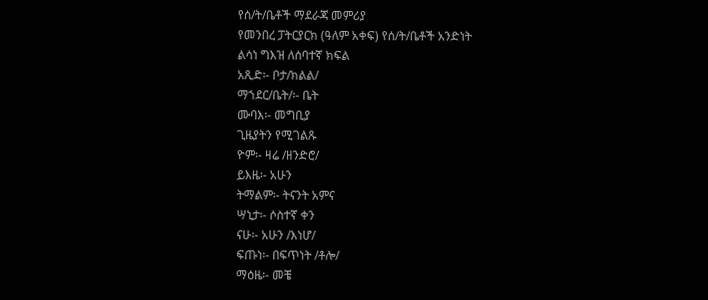የሰ/ት/ቤቶች ማደራጃ መምሪያ
የመንበረ ፓትርያርክ (ዓለም አቀፍ) የሰ/ት/ቤቶች አንድነት
ልሳነ ግእዝ ለሰባተኛ ክፍል
አጺድ፡- ቦታ/ክልል/
ማኀደር/ቤት/፡- ቤት
ሙባእ፡- መግቢያ
ጊዜያትን የሚገልጹ
ዮም፡- ዛሬ /ዘንድሮ/
ይእዜ፡- አሁን
ትማልም፡- ትናንት አምና
ሣኒታ፡- ሶስተኛ ቀን
ናሁ፡- አሁን /እነሆ/
ፍጡነ፡- በፍጥነት /ቶሎ/
ማዕዜ፡- መቼ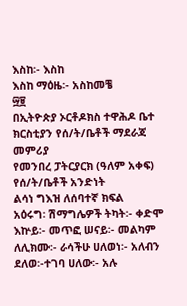እስከ፡- እስከ
እስከ ማዕዜ፡- አስከመቼ
፵፱
በኢትዮጵያ ኦርቶዶክስ ተዋሕዶ ቤተ ክርስቲያን የሰ/ት/ቤቶች ማደራጃ መምሪያ
የመንበረ ፓትርያርክ (ዓለም አቀፍ) የሰ/ት/ቤቶች አንድነት
ልሳነ ግእዝ ለሰባተኛ ክፍል
አዕሩግ፡ ሽማግሌዎች ትካት፡- ቀድሞ
እኵይ፡- መጥፎ ሠናይ፡- መልካም
ለሊክሙ፡- ራሳችሁ ሀለወነ፡- አለብን
ደለወ፡-ተገባ ሀለው፡- አሉ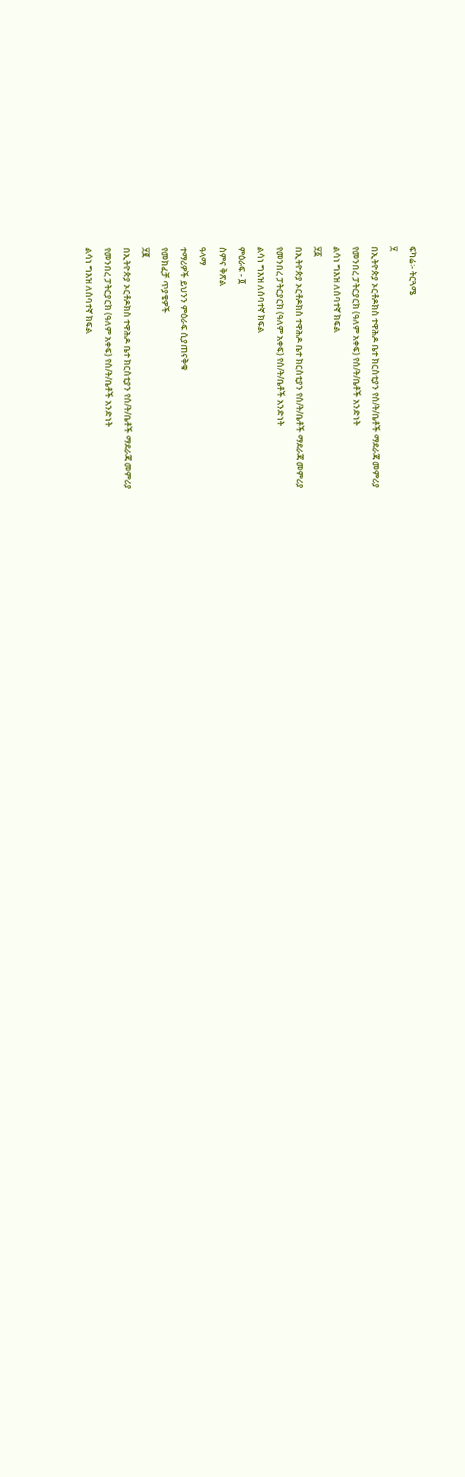ፍካሬ፡- ትርጓሜ
፶
በኢትዮጵያ ኦርቶዶክስ ተዋሕዶ ቤተ ክርስቲያን የሰ/ት/ቤቶች ማደራጃ መምሪያ
የመንበረ ፓትርያርክ (ዓለም አቀፍ) የሰ/ት/ቤቶች አንድነት
ልሳነ ግእዝ ለሰባተኛ ክፍል
፶፩
በኢትዮጵያ ኦርቶዶክስ ተዋሕዶ ቤተ ክርስቲያን የሰ/ት/ቤቶች ማደራጃ መምሪያ
የመንበረ ፓትርያርክ (ዓለም አቀፍ) የሰ/ት/ቤቶች አንድነት
ልሳነ ግእዝ ለሰባተኛ ክፍል
ምዕራፍ - ፬
ስምና ቅጽል
ዓላማ
ተማሪዎች ይህንን ምዕራፍ ሲያጠናቅቁ
የመክፈቻ ጥያቄዎች
፶፪
በኢትዮጵያ ኦርቶዶክስ ተዋሕዶ ቤተ ክርስቲያን የሰ/ት/ቤቶች ማደራጃ መምሪያ
የመንበረ ፓትርያርክ (ዓለም አቀፍ) የሰ/ት/ቤቶች አንድነት
ልሳነ ግእዝ ለሰባተኛ ክፍል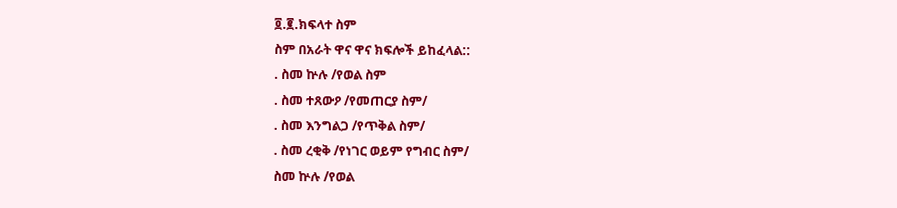፬.፪.ክፍላተ ስም
ስም በአራት ዋና ዋና ክፍሎች ይከፈላል::
. ስመ ኵሉ /የወል ስም
. ስመ ተጸውዖ /የመጠርያ ስም/
. ስመ እንግልጋ /የጥቅል ስም/
. ስመ ረቂቅ /የነገር ወይም የግብር ስም/
ስመ ኵሉ /የወል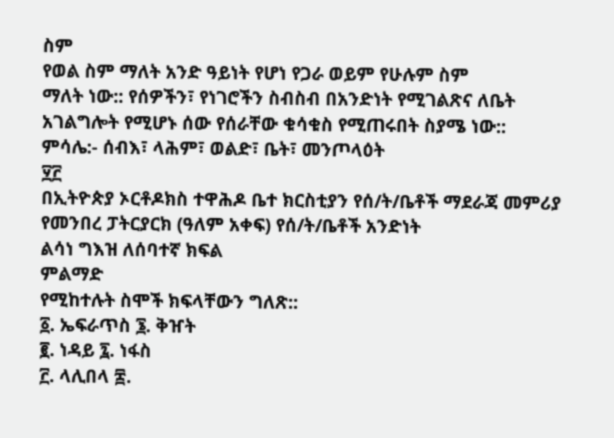ስም
የወል ስም ማለት አንድ ዓይነት የሆነ የጋራ ወይም የሁሉም ስም
ማለት ነው:: የሰዎችን፣ የነገሮችን ስብስብ በአንድነት የሚገልጽና ለቤት
አገልግሎት የሚሆኑ ሰው የሰራቸው ቁሳቁስ የሚጠሩበት ስያሜ ነው::
ምሳሌ:- ሰብእ፣ ላሕም፣ ወልድ፣ ቤት፣ መንጦላዕት
፶፫
በኢትዮጵያ ኦርቶዶክስ ተዋሕዶ ቤተ ክርስቲያን የሰ/ት/ቤቶች ማደራጃ መምሪያ
የመንበረ ፓትርያርክ (ዓለም አቀፍ) የሰ/ት/ቤቶች አንድነት
ልሳነ ግእዝ ለሰባተኛ ክፍል
ምልማድ
የሚከተሉት ስሞች ክፍላቸውን ግለጽ::
፩. ኤፍራጥስ ፮. ቅዠት
፪. ነዳይ ፯. ነፋስ
፫. ላሊበላ ፰.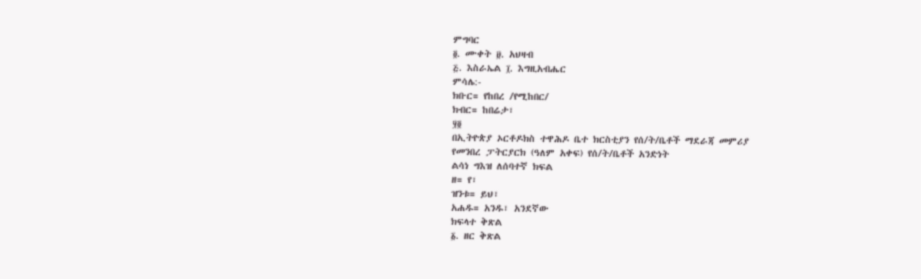ምግባር
፬. ሙቀት ፱. አህዛብ
፭. እስራኤል ፲. እግዚአብሔር
ምሳሌ:-
ክቡር= የከበረ /የሚከበር/
ክብር= ከበሬታ፣
፶፬
በኢትዮጵያ ኦርቶዶክስ ተዋሕዶ ቤተ ክርስቲያን የሰ/ት/ቤቶች ማደራጃ መምሪያ
የመንበረ ፓትርያርክ (ዓለም አቀፍ) የሰ/ት/ቤቶች አንድነት
ልሳነ ግእዝ ለሰባተኛ ክፍል
ዘ= የ፣
ዝንቱ= ይህ፣
አሐዱ= አንዱ፣ አንደኛው
ክፍላተ ቅጽል
፩. ዘር ቅጽል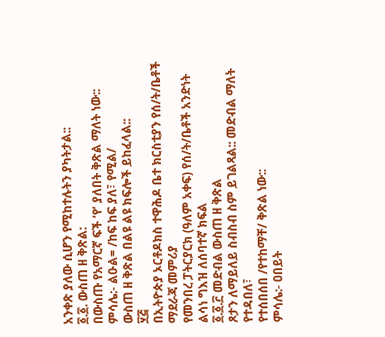አንቀጽ ያለው ሲሆን የሚከተሉትን ያካትታል::
፩.፩. ውስጠ ዘ ቅጽል:
በውስጡ የአማርኛ ፍች ‘የ’ ያለበት ቅጽል ማለት ነው::
ምሳሌ:- ልዑል= /ከፍ ከፍ ያለ፣ የሚል/
ውስጠ ዘ ቅጽል በልዩ ልዩ ክፍሎች ይከፈላል::
፶፭
በኢትዮጵያ ኦርቶዶክስ ተዋሕዶ ቤተ ክርስቲያን የሰ/ት/ቤቶች ማደራጃ መምሪያ
የመንበረ ፓትርያርክ (ዓለም አቀፍ) የሰ/ት/ቤቶች አንድነት
ልሳነ ግእዝ ለሰባተኛ ክፍል
፩.፩.፫ መድብል ውስጠ ዘ ቅጽል
ጾታን ለማይለይ ስብስብ ስም ይገልጻል:: መድብል ማለት የተዳበለ፣
የተሰበሰበ /የተከማቸ/ ቅጽል ነው::
ምሳሌ:- ዐበይት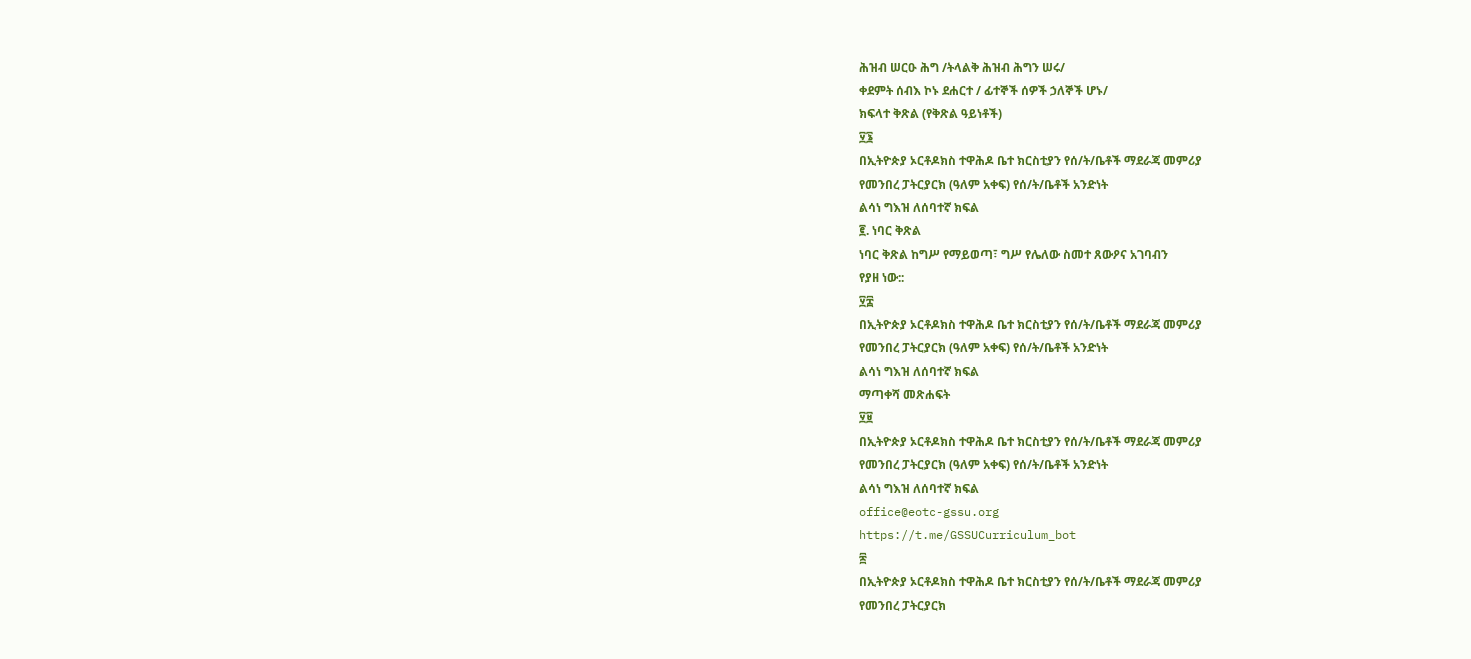ሕዝብ ሠርዑ ሕግ /ትላልቅ ሕዝብ ሕግን ሠሩ/
ቀደምት ሰብእ ኮኑ ደሐርተ / ፊተኞች ሰዎች ኃለኞች ሆኑ/
ክፍላተ ቅጽል (የቅጽል ዓይነቶች)
፶፮
በኢትዮጵያ ኦርቶዶክስ ተዋሕዶ ቤተ ክርስቲያን የሰ/ት/ቤቶች ማደራጃ መምሪያ
የመንበረ ፓትርያርክ (ዓለም አቀፍ) የሰ/ት/ቤቶች አንድነት
ልሳነ ግእዝ ለሰባተኛ ክፍል
፪. ነባር ቅጽል
ነባር ቅጽል ከግሥ የማይወጣ፣ ግሥ የሌለው ስመተ ጸውዖና አገባብን
የያዘ ነው::
፶፰
በኢትዮጵያ ኦርቶዶክስ ተዋሕዶ ቤተ ክርስቲያን የሰ/ት/ቤቶች ማደራጃ መምሪያ
የመንበረ ፓትርያርክ (ዓለም አቀፍ) የሰ/ት/ቤቶች አንድነት
ልሳነ ግእዝ ለሰባተኛ ክፍል
ማጣቀሻ መጽሐፍት
፶፱
በኢትዮጵያ ኦርቶዶክስ ተዋሕዶ ቤተ ክርስቲያን የሰ/ት/ቤቶች ማደራጃ መምሪያ
የመንበረ ፓትርያርክ (ዓለም አቀፍ) የሰ/ት/ቤቶች አንድነት
ልሳነ ግእዝ ለሰባተኛ ክፍል
office@eotc-gssu.org
https://t.me/GSSUCurriculum_bot
፷
በኢትዮጵያ ኦርቶዶክስ ተዋሕዶ ቤተ ክርስቲያን የሰ/ት/ቤቶች ማደራጃ መምሪያ
የመንበረ ፓትርያርክ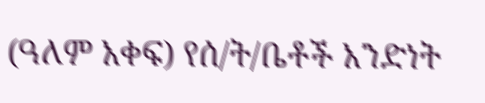(ዓለም አቀፍ) የሰ/ት/ቤቶች አንድነት